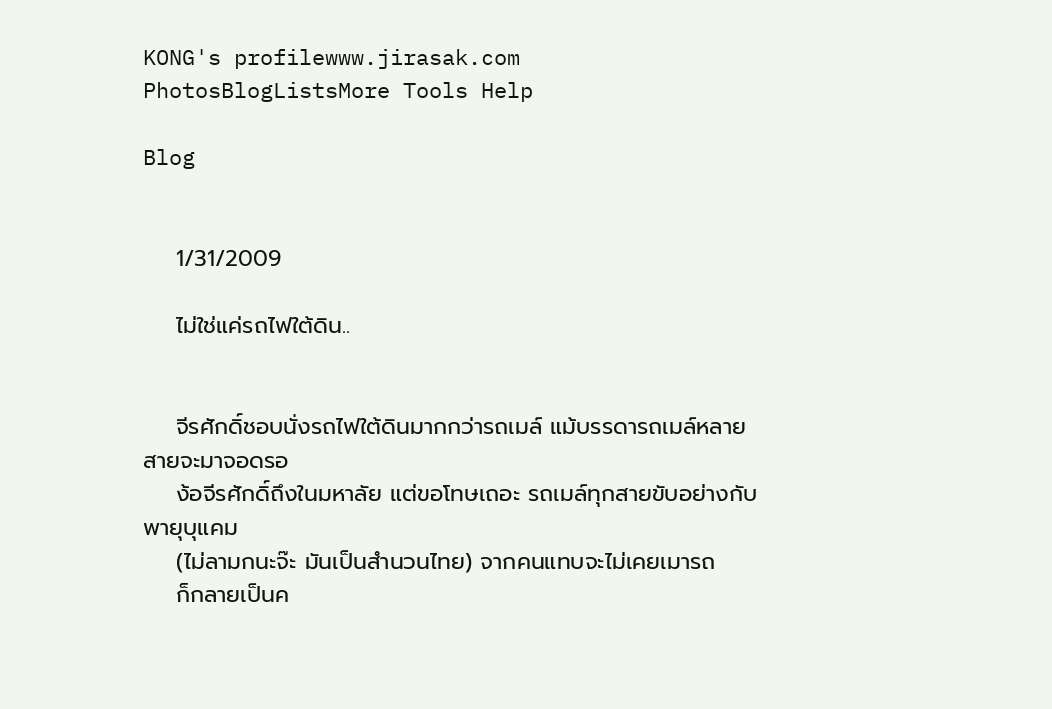KONG's profilewww.jirasak.com PhotosBlogListsMore Tools Help

Blog


    1/31/2009

    ไม่ใช่แค่รถไฟใต้ดิน..


    จีรศักดิ์ชอบนั่งรถไฟใต้ดินมากกว่ารถเมล์ แม้บรรดารถเมล์หลายสายจะมาจอดรอ
    ง้อจีรศักดิ์ถึงในมหาลัย แต่ขอโทษเถอะ รถเมล์ทุกสายขับอย่างกับพายุบุแคม
    (ไม่ลามกนะจ๊ะ มันเป็นสำนวนไทย) จากคนแทบจะไม่เคยเมารถ
    ก็กลายเป็นค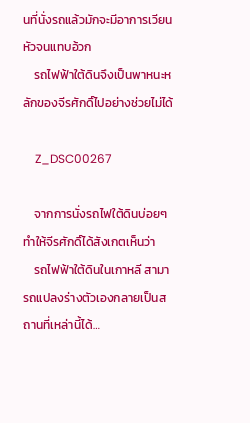นที่นั่งรถแล้วมักจะมีอาการเวียนหัวจนแทบอ้วก
    รถไฟฟ้าใต้ดินจึงเป็นพาหนะหลักของจีรศักดิ์ไปอย่างช่วยไม่ได้

    Z_DSC00267

    จากการนั่งรถไฟใต้ดินบ่อยๆ ทำให้จีรศักดิ์ได้สังเกตเห็นว่า
    รถไฟฟ้าใต้ดินในเกาหลี สามารถแปลงร่างตัวเองกลายเป็นสถานที่เหล่านี้ได้…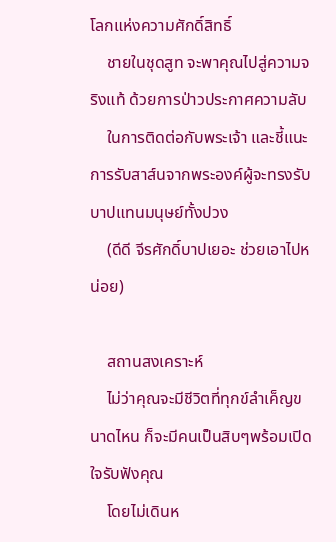โลกแห่งความศักดิ์สิทธิ์
    ชายในชุดสูท จะพาคุณไปสู่ความจริงแท้ ด้วยการป่าวประกาศความลับ
    ในการติดต่อกับพระเจ้า และชี้แนะการรับสาส์นจากพระองค์ผู้จะทรงรับบาปแทนมนุษย์ทั้งปวง
    (ดีดี จีรศักดิ์บาปเยอะ ช่วยเอาไปหน่อย)

    สถานสงเคราะห์
    ไม่ว่าคุณจะมีชีวิตที่ทุกข์ลำเค็ญขนาดไหน ก็จะมีคนเป็นสิบๆพร้อมเปิดใจรับฟังคุณ
    โดยไม่เดินห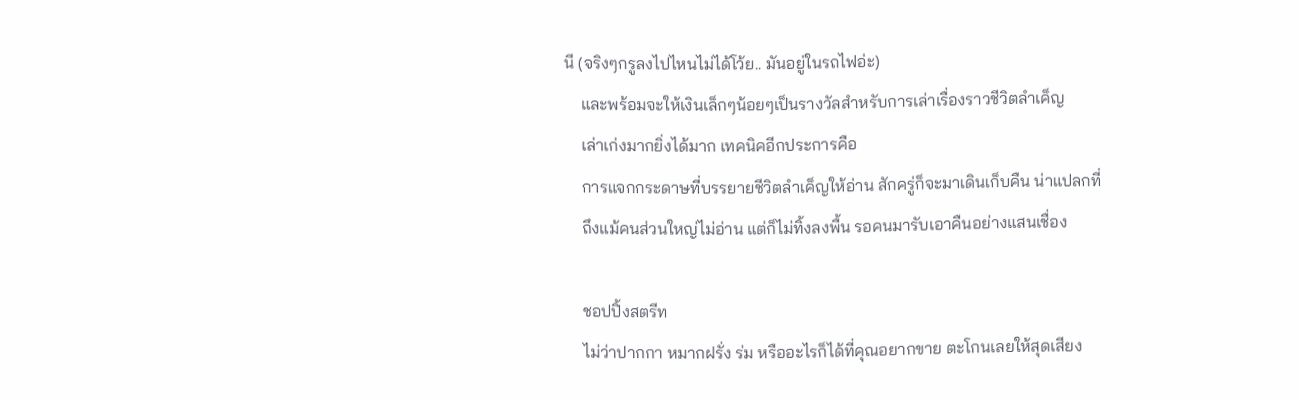นี (จริงๆกรูลงไปไหนไม่ได้โว้ย.. มันอยู่ในรถไฟอ่ะ)
    และพร้อมจะให้เงินเล็กๆน้อยๆเป็นรางวัลสำหรับการเล่าเรื่องราวชีวิตลำเค็ญ
    เล่าเก่งมากยิ่งได้มาก เทคนิคอีกประการคือ
    การแจกกระดาษที่บรรยายชีวิตลำเค็ญให้อ่าน สักครู่ก็จะมาเดินเก็บคืน น่าแปลกที่
    ถึงแม้คนส่วนใหญ่ไม่อ่าน แต่ก็ไม่ทิ้งลงพื้น รอคนมารับเอาคืนอย่างแสนเชื่อง

    ชอปปิ้งสตรีท
    ไม่ว่าปากกา หมากฝรั่ง ร่ม หรืออะไรก็ได้ที่คุณอยากขาย ตะโกนเลยให้สุดเสียง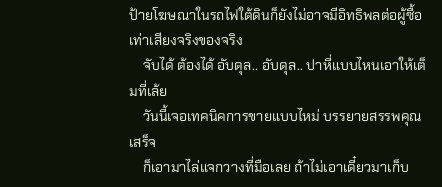ป้ายโฆษณาในรถไฟใต้ดินก็ยังไม่อาจมีอิทธิพลต่อผู้ซื้อเท่าเสียงจริงของจริง
    จับได้ ต้องได้ อับดุล.. อับดุล.. ปาหี่แบบไหนเอาให้เต็มที่เล้ย
    วันนี้เจอเทคนิคการขายแบบไหม่ บรรยายสรรพคุณเสร็จ
    ก็เอามาไล่แจกวางที่มือเลย ถ้าไม่เอาเดี๋ยวมาเก็บ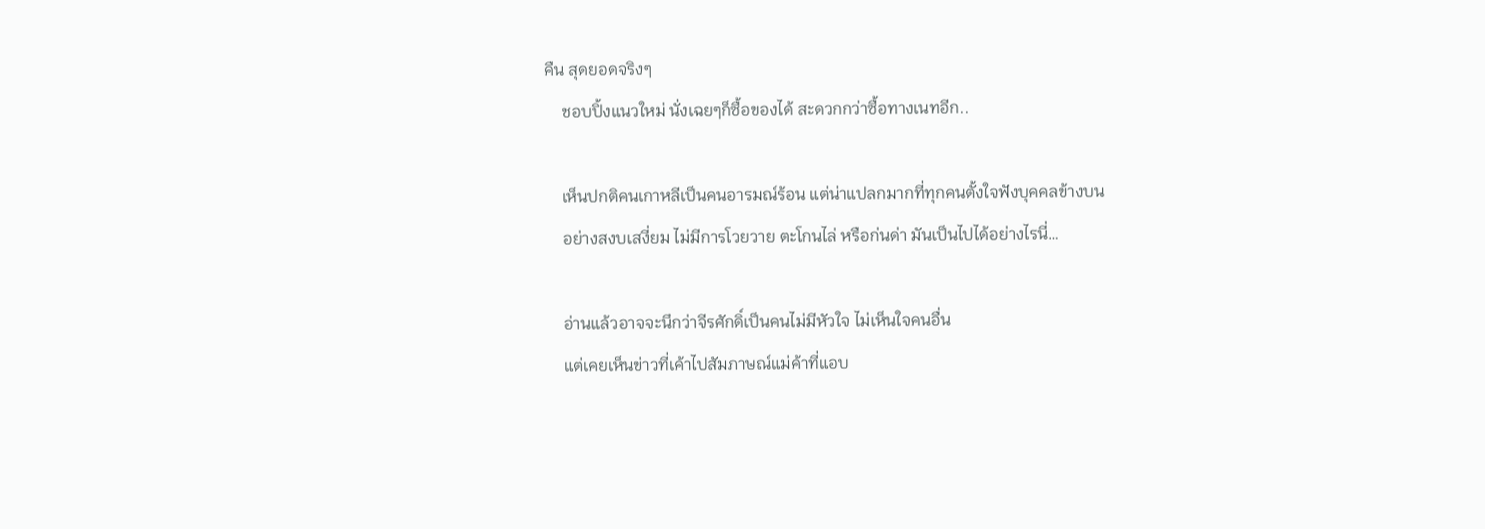คืน สุดยอดจริงๆ
    ชอบปิ้งแนวใหม่ นั่งเฉยๆก็ซื้อของได้ สะดวกกว่าซื้อทางเนทอีก..

    เห็นปกติคนเกาหลีเป็นคนอารมณ์ร้อน แต่น่าแปลกมากที่ทุกคนตั้งใจฟังบุคคลข้างบน
    อย่างสงบเสงี่ยม ไม่มีการโวยวาย ตะโกนไล่ หรือก่นด่า มันเป็นไปได้อย่างไรนี่…

    อ่านแล้วอาจจะนึกว่าจีรศักดิ์เป็นคนไม่มีหัวใจ ไม่เห็นใจคนอื่น
    แต่เคยเห็นข่าวที่เค้าไปสัมภาษณ์แม่ค้าที่แอบ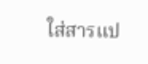ใส่สารแป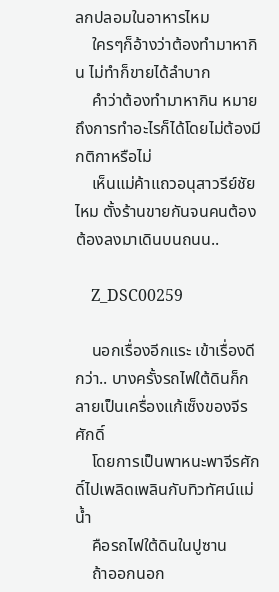ลกปลอมในอาหารไหม
    ใครๆก็อ้างว่าต้องทำมาหากิน ไม่ทำก็ขายได้ลำบาก
    คำว่าต้องทำมาหากิน หมายถึงการทำอะไรก็ได้โดยไม่ต้องมีกติกาหรือไม่
    เห็นแม่ค้าแถวอนุสาวรีย์ชัยไหม ตั้งร้านขายกันจนคนต้องต้องลงมาเดินบนถนน..

    Z_DSC00259

    นอกเรื่องอีกแระ เข้าเรื่องดีกว่า.. บางครั้งรถไฟใต้ดินก็กลายเป็นเครื่องแก้เซ็งของจีรศักดิ์
    โดยการเป็นพาหนะพาจีรศักดิ์ไปเพลิดเพลินกับทิวทัศน์แม่น้ำ
    คือรถไฟใต้ดินในปูซาน
    ถ้าออกนอก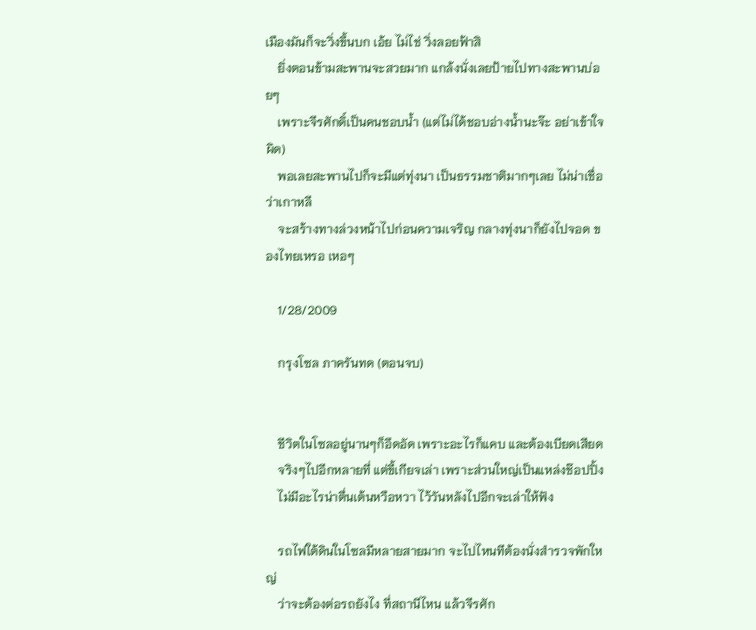เมืองมันก็จะวิ่งขึ้นบก เอ้ย ไม่ไช่ วิ่งลอยฟ้าสิ
    ยิ่งตอนข้ามสะพานจะสวยมาก แกล้งนั่งเลยป้ายไปทางสะพานบ่อยๆ
    เพราะจีรศักดิ์เป็นคนชอบน้ำ (แต่ไม่ได้ชอบอ่างน้ำนะจ๊ะ อย่าเข้าใจผิด)
    พอเลยสะพานไปก็จะมีแต่ทุ่งนา เป็นธรรมชาติมากๆเลย ไม่น่าเชื่อว่าเกาหลี
    จะสร้างทางล่วงหน้าไปก่อนความเจริญ กลางทุ่งนาก็ยังไปจอด ของไทยเหรอ เหอๆ

    1/28/2009

    กรุงโซล ภาครันทด (ตอนจบ)


    ชีวิตในโซลอยู่นานๆก็อึดอัด เพราะอะไรก็แคบ และต้องเบียดเสียด
    จริงๆไปอีกหลายที่ แต่ขี้เกียจเล่า เพราะส่วนใหญ่เป็นแหล่งช๊อปปิ้ง
    ไม่มีอะไรน่าตื่นเต้นหวือหวา ไว้วันหลังไปอีกจะเล่าให้ฟัง

    รถไฟใต้ดินในโซลมีหลายสายมาก จะไปไหนทีต้องนั่งสำรวจพักใหญ่
    ว่าจะต้องต่อรถยังไง ที่สถานีไหน แล้วจีรศัก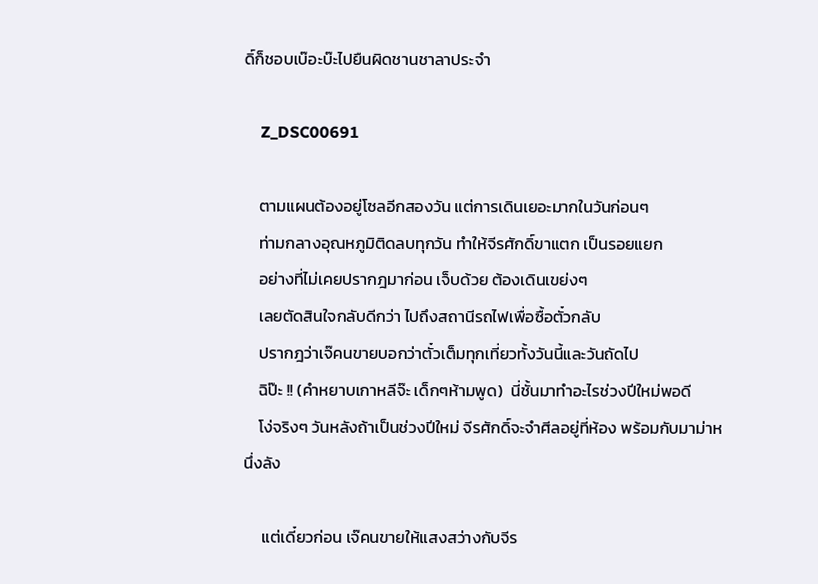ดิ์ก็ชอบเบ๊อะบ๊ะไปยืนผิดชานชาลาประจำ

    Z_DSC00691

    ตามแผนต้องอยู่โซลอีกสองวัน แต่การเดินเยอะมากในวันก่อนๆ
    ท่ามกลางอุณหภูมิติดลบทุกวัน ทำให้จีรศักดิ์ขาแตก เป็นรอยแยก
    อย่างที่ไม่เคยปรากฎมาก่อน เจ็บด้วย ต้องเดินเขย่งๆ
    เลยตัดสินใจกลับดีกว่า ไปถึงสถานีรถไฟเพื่อซื้อตั๋วกลับ
    ปรากฎว่าเจ๊คนขายบอกว่าตั๋วเต็มทุกเที่ยวทั้งวันนี้และวันถัดไป
    ฉิป๊ะ !! (คำหยาบเกาหลีจ๊ะ เด็กๆห้ามพูด)  นี่ชั้นมาทำอะไรช่วงปีใหม่พอดี
    โง่จริงๆ วันหลังถ้าเป็นช่วงปีใหม่ จีรศักดิ์จะจำศีลอยู่ที่ห้อง พร้อมกับมาม่าหนึ่งลัง

     แต่เดี๋ยวก่อน เจ๊คนขายให้แสงสว่างกับจีร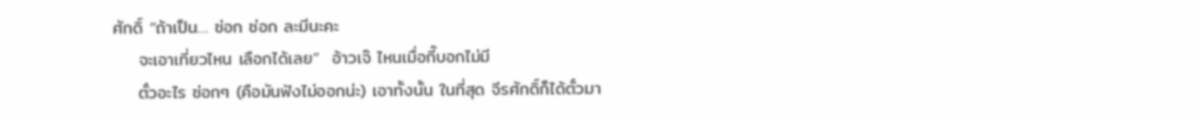ศักดิ์ “ถ้าเป็น… ซ่อก ซ่อก ละมีนะคะ
    จะเอาเที่ยวไหน เลือกได้เลย”  อ้าวเจ๊ ไหนเมื่อกี๊บอกไม่มี
    ตั๋วอะไร ซ่อกๆ (คือมันฟังไม่ออกน่ะ) เอาทั้งนั้น ในที่สุด จีรศักดิ์ก็ได้ตั๋วมา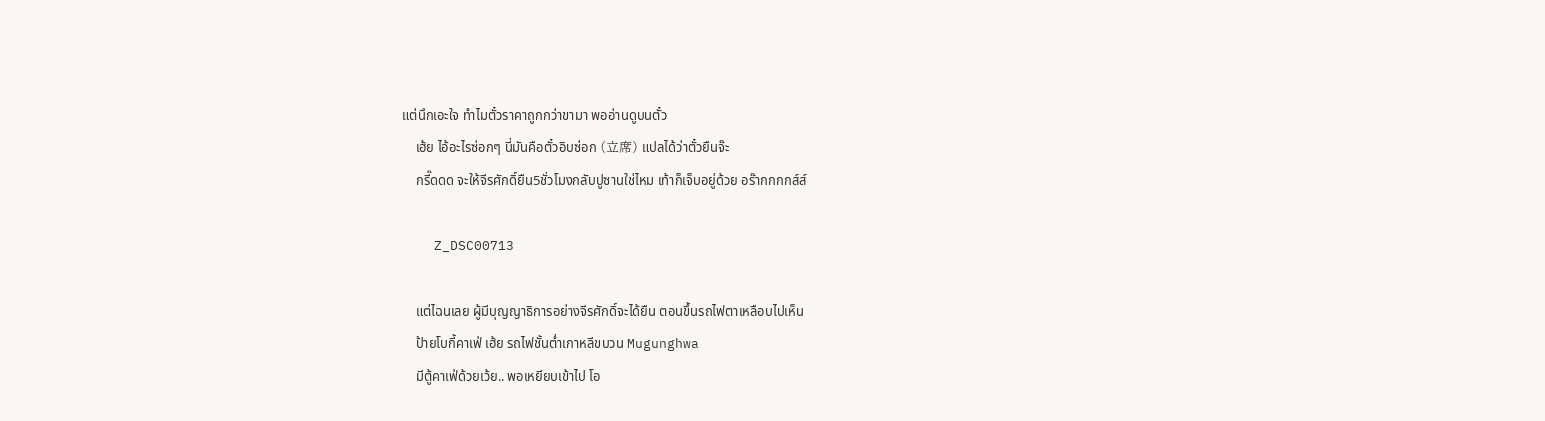แต่นึกเอะใจ ทำไมตั๋วราคาถูกกว่าขามา พออ่านดูบนตั๋ว
    เฮ้ย ไอ้อะไรซ่อกๆ นี่มันคือตั๋วอิบซ่อก (立席) แปลได้ว่าตั๋วยืนจ๊ะ
    กรี๊ดดด จะให้จีรศักดิ์ยืน5ชั่วโมงกลับปูซานใช่ไหม เท้าก็เจ็บอยู่ด้วย อร๊ากกกกส์ส์

    Z_DSC00713

    แต่ไฉนเลย ผู้มีบุญญาธิการอย่างจีรศักดิ์จะได้ยืน ตอนขึ้นรถไฟตาเหลือบไปเห็น
    ป้ายโบกี้คาเฟ่ เฮ้ย รถไฟชั้นต่ำเกาหลีขบวน Mugunghwa
    มีตู้คาเฟ่ด้วยเว้ย.. พอเหยียบเข้าไป โอ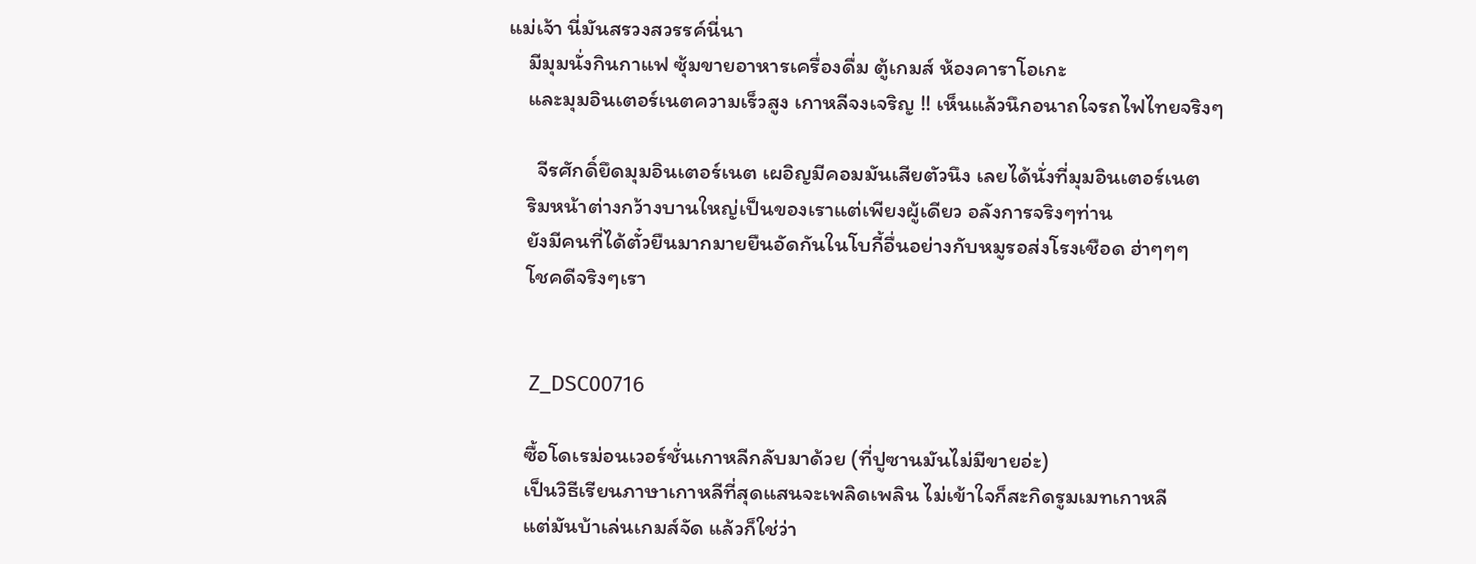แม่เจ้า นี่มันสรวงสวรรค์นี่นา
    มีมุมนั่งกินกาแฟ ซุ้มขายอาหารเครื่องดื่ม ตู้เกมส์ ห้องคาราโอเกะ
    และมุมอินเตอร์เนตความเร็วสูง เกาหลีจงเจริญ !! เห็นแล้วนึกอนาถใจรถไฟไทยจริงๆ

      จีรศักดิ์ยึดมุมอินเตอร์เนต เผอิญมีคอมมันเสียตัวนึง เลยได้นั่งที่มุมอินเตอร์เนต
    ริมหน้าต่างกว้างบานใหญ่เป็นของเราแต่เพียงผู้เดียว อลังการจริงๆท่าน
    ยังมีคนที่ได้ตั๋วยืนมากมายยืนอัดกันในโบกี้อื่นอย่างกับหมูรอส่งโรงเชือด ฮ่าๆๆๆ
    โชคดีจริงๆเรา


    Z_DSC00716

    ซื้อโดเรม่อนเวอร์ชั่นเกาหลีกลับมาด้วย (ที่ปูซานมันไม่มีขายอ่ะ)
    เป็นวิธีเรียนภาษาเกาหลีที่สุดแสนจะเพลิดเพลิน ไม่เข้าใจก็สะกิดรูมเมทเกาหลี
    แต่มันบ้าเล่นเกมส์จัด แล้วก็ใช่ว่า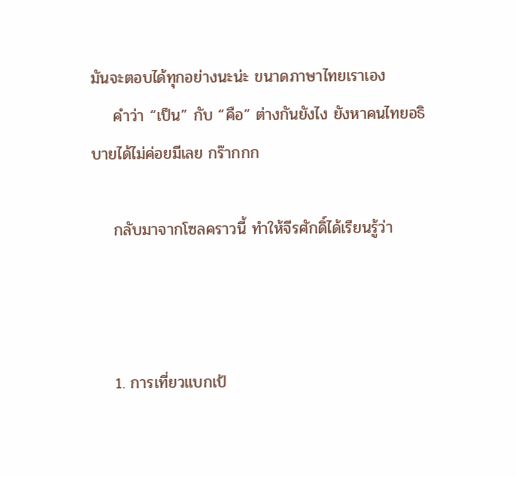มันจะตอบได้ทุกอย่างนะน่ะ ขนาดภาษาไทยเราเอง
    คำว่า “เป็น” กับ “คือ” ต่างกันยังไง ยังหาคนไทยอธิบายได้ไม่ค่อยมีเลย กร๊ากกก

    กลับมาจากโซลคราวนี้ ทำให้จีรศักดิ์ได้เรียนรู้ว่า



    1. การเที่ยวแบกเป้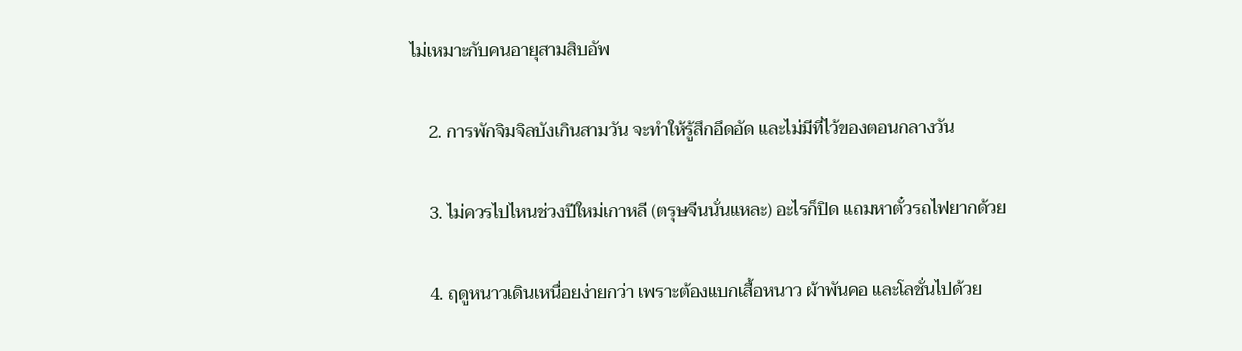ไม่เหมาะกับคนอายุสามสิบอัพ

    2. การพักจิมจิลบังเกินสามวัน จะทำให้รู้สึกอึดอัด และไม่มีที่ไว้ของตอนกลางวัน

    3. ไม่ควรไปไหนช่วงปีใหม่เกาหลี (ตรุษจีนนั่นแหละ) อะไรก็ปิด แถมหาตั๋วรถไฟยากด้วย

    4. ฤดูหนาวเดินเหนื่อยง่ายกว่า เพราะต้องแบกเสื้อหนาว ผ้าพันคอ และโลชั่นไปด้วย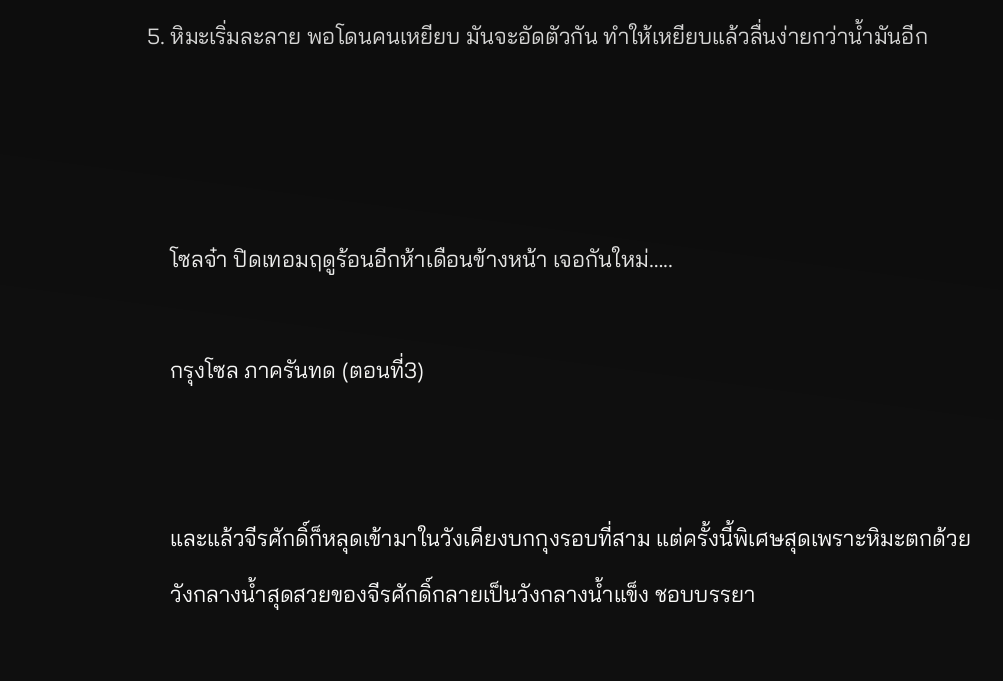5. หิมะเริ่มละลาย พอโดนคนเหยียบ มันจะอัดตัวกัน ทำให้เหยียบแล้วลื่นง่ายกว่าน้ำมันอีก



    โซลจ๋า ปิดเทอมฤดูร้อนอีกห้าเดือนข้างหน้า เจอกันใหม่…..

    กรุงโซล ภาครันทด (ตอนที่3)


    และแล้วจีรศักดิ์ก็หลุดเข้ามาในวังเคียงบกกุงรอบที่สาม แต่ครั้งนี้พิเศษสุดเพราะหิมะตกด้วย
    วังกลางน้ำสุดสวยของจีรศักดิ์กลายเป็นวังกลางน้ำแข็ง ชอบบรรยา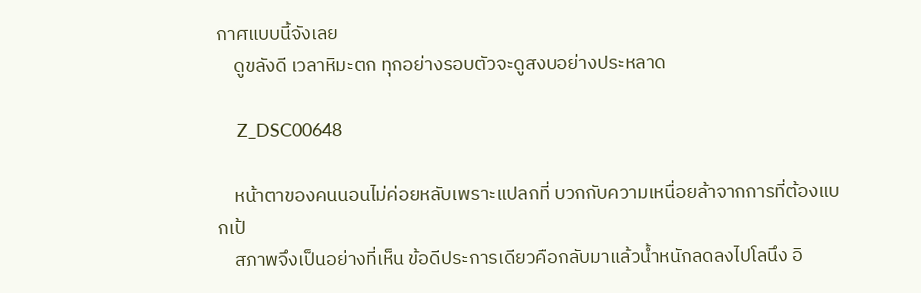กาศแบบนี้จังเลย
    ดูขลังดี เวลาหิมะตก ทุกอย่างรอบตัวจะดูสงบอย่างประหลาด

    Z_DSC00648

    หน้าตาของคนนอนไม่ค่อยหลับเพราะแปลกที่ บวกกับความเหนื่อยล้าจากการที่ต้องแบกเป้
    สภาพจึงเป็นอย่างที่เห็น ข้อดีประการเดียวคือกลับมาแล้วน้ำหนักลดลงไปโลนึง อิ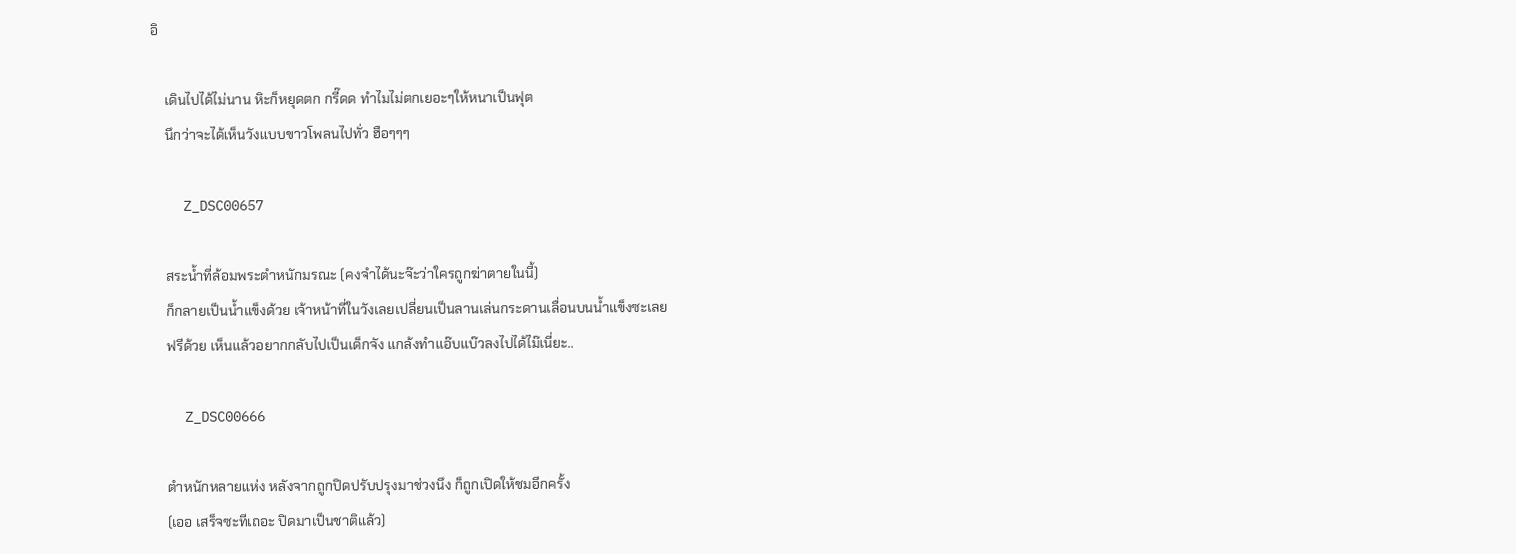อิ

    เดินไปได้ไม่นาน หิะก็หยุดตก กรี๊ดด ทำไมไม่ตกเยอะๆให้หนาเป็นฟุต
    นึกว่าจะได้เห็นวังแบบขาวโพลนไปทั่ว ฮือๆๆๆ

    Z_DSC00657

    สระน้ำที่ล้อมพระตำหนักมรณะ (คงจำได้นะจ๊ะว่าใครถูกฆ่าตายในนี้)
    ก็กลายเป็นน้ำแข็งด้วย เจ้าหน้าที่ในวังเลยเปลี่ยนเป็นลานเล่นกระดานเลื่อนบนน้ำแข็งซะเลย
    ฟรีด้วย เห็นแล้วอยากกลับไปเป็นเด็กจัง แกล้งทำแอ๊บแบ๊วลงไปได้ไม๊เนี่ยะ..

    Z_DSC00666

    ตำหนักหลายแห่ง หลังจากถูกปิดปรับปรุงมาช่วงนึง ก็ถูกเปิดให้ชมอีกครั้ง
    (เออ เสร็จซะทีเถอะ ปิดมาเป็นชาติแล้ว)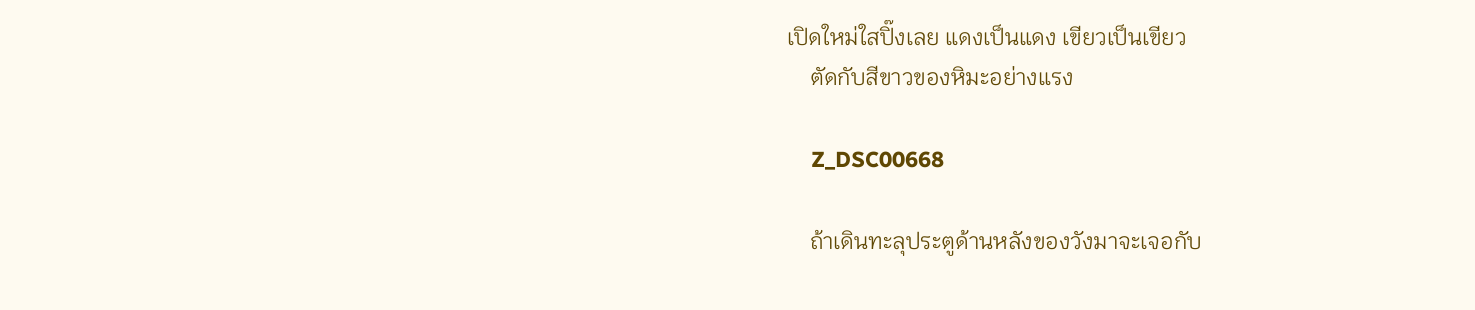เปิดใหม่ใสปิ๊งเลย แดงเป็นแดง เขียวเป็นเขียว
    ตัดกับสีขาวของหิมะอย่างแรง

    Z_DSC00668

    ถ้าเดินทะลุประตูด้านหลังของวังมาจะเจอกับ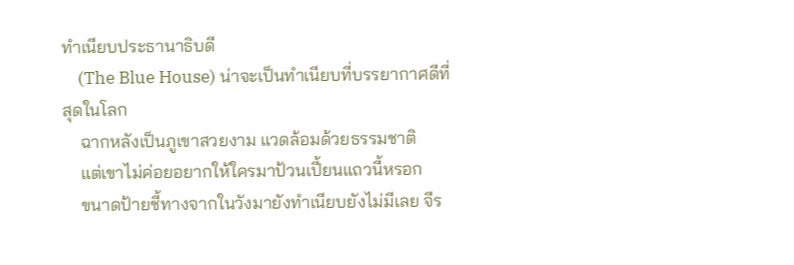ทำเนียบประธานาธิบดี
    (The Blue House) น่าจะเป็นทำเนียบที่บรรยากาศดีที่สุดในโลก
    ฉากหลังเป็นภูเขาสวยงาม แวดล้อมด้วยธรรมชาติ
    แต่เขาไม่ค่อยอยากให้ใครมาป้วนเปี้ยนแถวนี้หรอก
    ขนาดป้ายชี้ทางจากในวังมายังทำเนียบยังไม่มีเลย จีร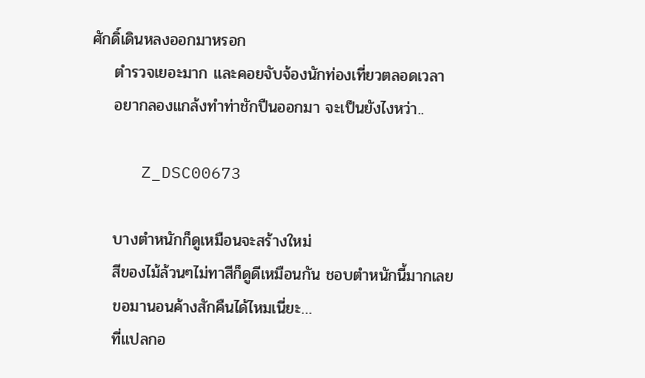ศักดิ์เดินหลงออกมาหรอก
    ตำรวจเยอะมาก และคอยจับจ้องนักท่องเที่ยวตลอดเวลา
    อยากลองแกล้งทำท่าชักปืนออกมา จะเป็นยังไงหว่า..

     Z_DSC00673

    บางตำหนักก็ดูเหมือนจะสร้างใหม่
    สีของไม้ล้วนๆไม่ทาสีก็ดูดีเหมือนกัน ชอบตำหนักนี้มากเลย
    ขอมานอนค้างสักคืนได้ไหมเนี่ยะ…
    ที่แปลกอ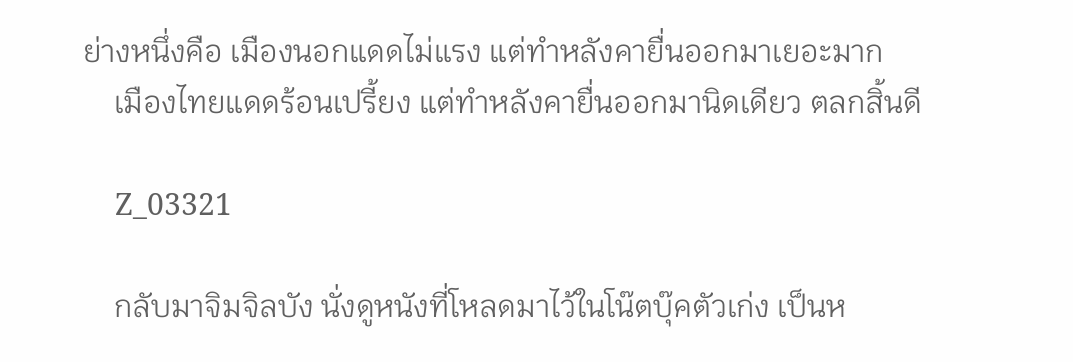ย่างหนึ่งคือ เมืองนอกแดดไม่แรง แต่ทำหลังคายื่นออกมาเยอะมาก
    เมืองไทยแดดร้อนเปรี้ยง แต่ทำหลังคายื่นออกมานิดเดียว ตลกสิ้นดี

    Z_03321

    กลับมาจิมจิลบัง นั่งดูหนังที่โหลดมาไว้ในโน๊ตบุ๊คตัวเก่ง เป็นห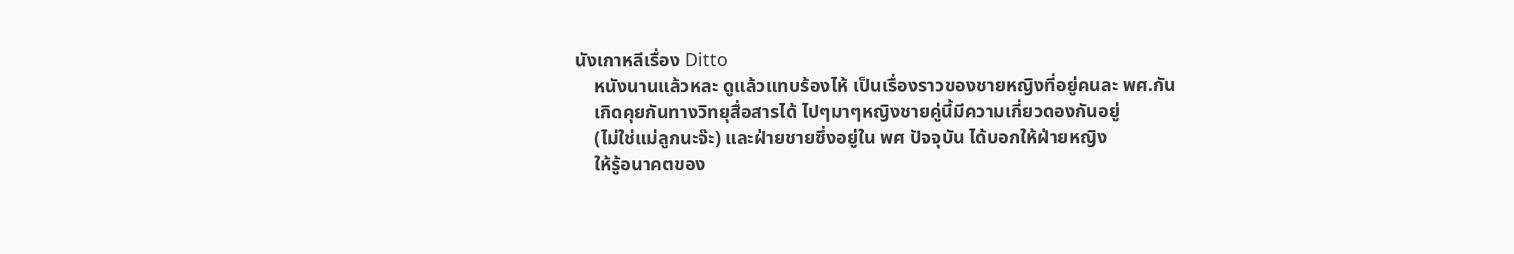นังเกาหลีเรื่อง Ditto
    หนังนานแล้วหละ ดูแล้วแทบร้องไห้ เป็นเรื่องราวของชายหญิงที่อยู่คนละ พศ.กัน
    เกิดคุยกันทางวิทยุสื่อสารได้ ไปๆมาๆหญิงชายคู่นี้มีความเกี่ยวดองกันอยู่
    (ไม่ใช่แม่ลูกนะจ๊ะ) และฝ่ายชายซึ่งอยู่ใน พศ ปัจจุบัน ได้บอกให้ฝ่ายหญิง
    ให้รู้อนาคตของ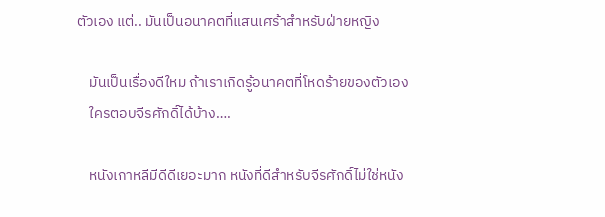ตัวเอง แต่.. มันเป็นอนาคตที่แสนเศร้าสำหรับฝ่ายหญิง

    มันเป็นเรื่องดีใหม ถ้าเราเกิดรู้อนาคตที่โหดร้ายของตัวเอง
    ใครตอบจีรศักดิ์ได้บ้าง….

    หนังเกาหลีมีดีดีเยอะมาก หนังที่ดีสำหรับจีรศักดิ์ไม่ใช่หนัง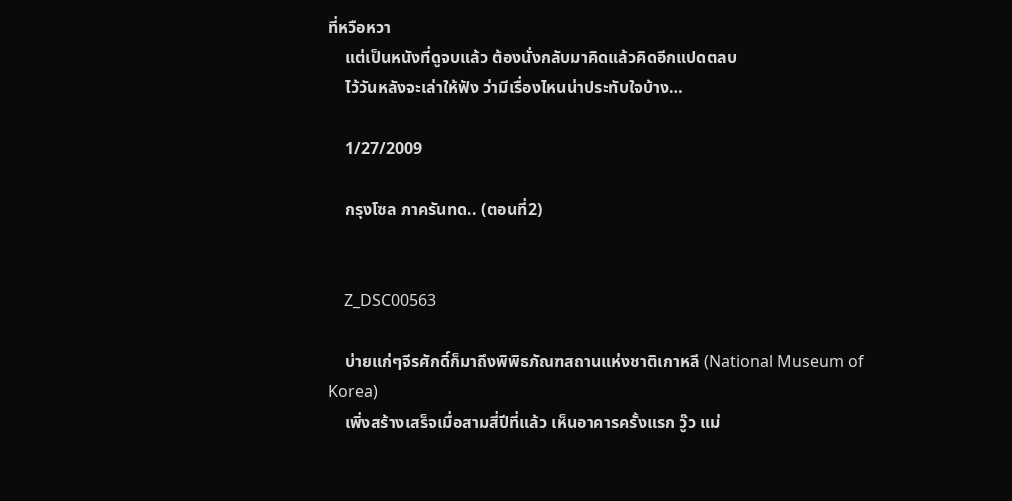ที่หวือหวา
    แต่เป็นหนังที่ดูจบแล้ว ต้องนั่งกลับมาคิดแล้วคิดอีกแปดตลบ
    ไว้วันหลังจะเล่าให้ฟัง ว่ามีเรื่องไหนน่าประทับใจบ้าง…

    1/27/2009

    กรุงโซล ภาครันทด.. (ตอนที่2)


    Z_DSC00563

    บ่ายแก่ๆจีรศักดิ์ก็มาถึงพิพิธภัณฑสถานแห่งชาติเกาหลี (National Museum of Korea)
    เพิ่งสร้างเสร็จเมื่อสามสี่ปีที่แล้ว เห็นอาคารครั้งแรก วู๊ว แม่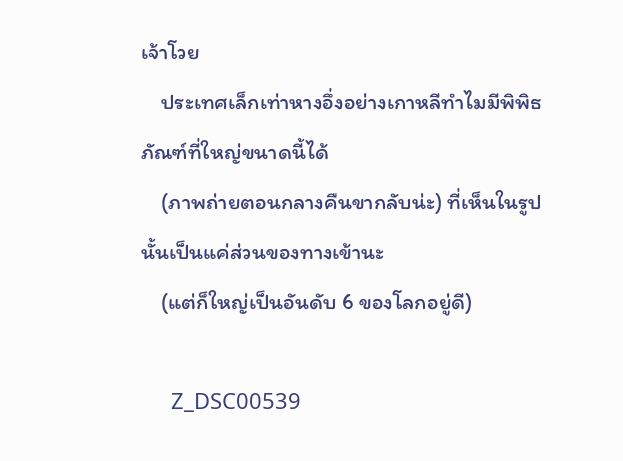เจ้าโวย
    ประเทศเล็กเท่าหางอึ่งอย่างเกาหลีทำไมมีพิพิธภัณฑ์ที่ใหญ่ขนาดนี้ได้
    (ภาพถ่ายตอนกลางคืนขากลับน่ะ) ที่เห็นในรูปนั้นเป็นแค่ส่วนของทางเข้านะ
    (แต่ก็ใหญ่เป็นอันดับ 6 ของโลกอยู่ดี)

     Z_DSC00539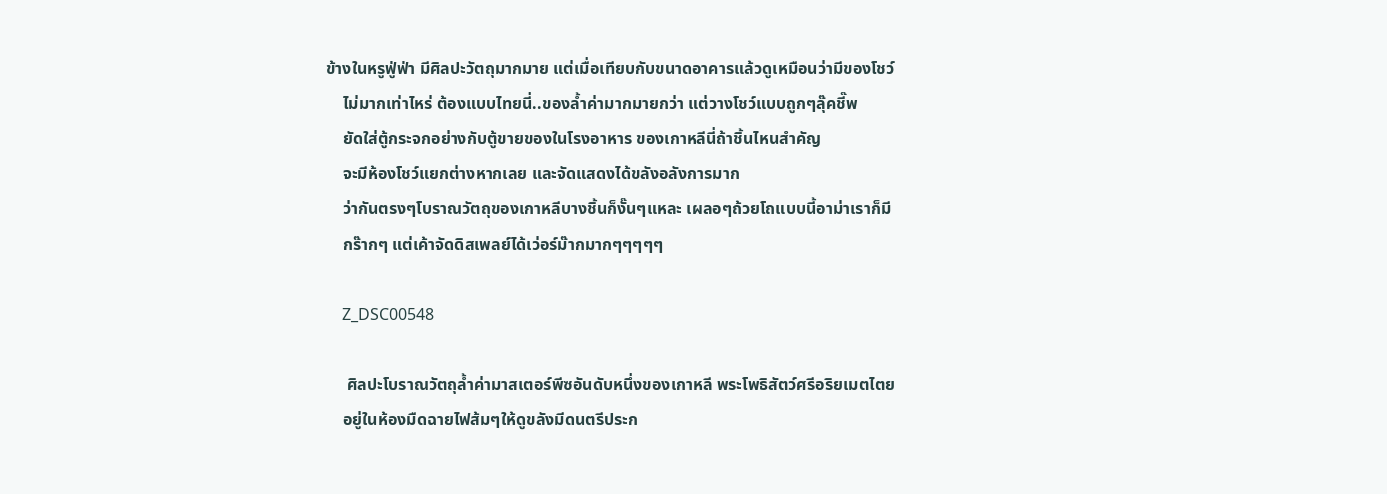ข้างในหรูฟู่ฟ่า มีศิลปะวัตถุมากมาย แต่เมื่อเทียบกับขนาดอาคารแล้วดูเหมือนว่ามีของโชว์
    ไม่มากเท่าไหร่ ต้องแบบไทยนี่..ของล้ำค่ามากมายกว่า แต่วางโชว์แบบถูกๆลุ๊คชี๊พ
    ยัดใส่ตู้กระจกอย่างกับตู้ขายของในโรงอาหาร ของเกาหลีนี่ถ้าชิ้นไหนสำคัญ
    จะมีห้องโชว์แยกต่างหากเลย และจัดแสดงได้ขลังอลังการมาก
    ว่ากันตรงๆโบราณวัตถุของเกาหลีบางชิ้นก็งั๊นๆแหละ เผลอๆถ้วยโถแบบนี้อาม่าเราก็มี
    กร๊ากๆ แต่เค้าจัดดิสเพลย์ได้เว่อร์ม๊ากมากๆๆๆๆๆ

    Z_DSC00548

     ศิลปะโบราณวัตถุล้ำค่ามาสเตอร์พีซอันดับหนึ่งของเกาหลี พระโพธิสัตว์ศรีอริยเมตไตย
    อยู่ในห้องมืดฉายไฟส้มๆให้ดูขลังมีดนตรีประก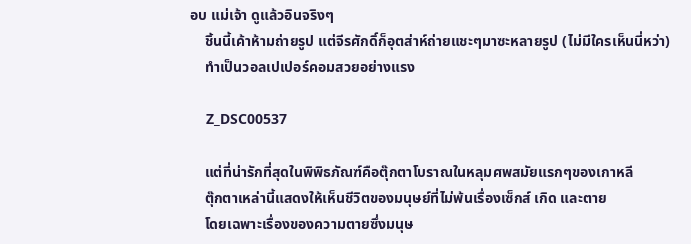อบ แม่เจ้า ดูแล้วอินจริงๆ
    ชิ้นนี้เค้าห้ามถ่ายรูป แต่จีรศักดิ์ก็อุตส่าห์ถ่ายแชะๆมาซะหลายรูป (ไม่มีใครเห็นนี่หว่า)
    ทำเป็นวอลเปเปอร์คอมสวยอย่างแรง

    Z_DSC00537

    แต่ที่น่ารักที่สุดในพิพิธภัณฑ์คือตุ๊กตาโบราณในหลุมศพสมัยแรกๆของเกาหลี
    ตุ๊กตาเหล่านี้แสดงให้เห็นชีวิตของมนุษย์ที่ไม่พ้นเรื่องเซ็กส์ เกิด และตาย
    โดยเฉพาะเรื่องของความตายซึ่งมนุษ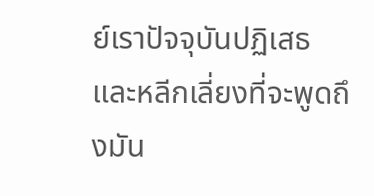ย์เราปัจจุบันปฏิเสธและหลีกเลี่ยงที่จะพูดถึงมัน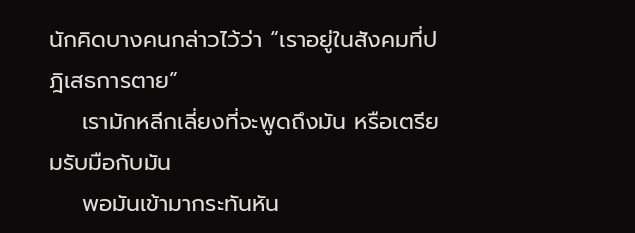นักคิดบางคนกล่าวไว้ว่า “เราอยู่ในสังคมที่ปฎิเสธการตาย”
    เรามักหลีกเลี่ยงที่จะพูดถึงมัน หรือเตรียมรับมือกับมัน
    พอมันเข้ามากระทันหัน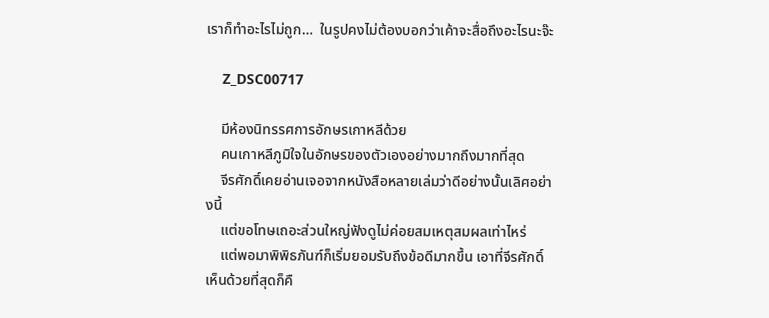เราก็ทำอะไรไม่ถูก…  ในรูปคงไม่ต้องบอกว่าเค้าจะสื่อถึงอะไรนะจ๊ะ

    Z_DSC00717

    มีห้องนิทรรศการอักษรเกาหลีด้วย
    คนเกาหลีภูมิใจในอักษรของตัวเองอย่างมากถึงมากที่สุด
    จีรศักดิ์เคยอ่านเจอจากหนังสือหลายเล่มว่าดีอย่างนั้นเลิศอย่างนี้
    แต่ขอโทษเถอะส่วนใหญ่ฟังดูไม่ค่อยสมเหตุสมผลเท่าไหร่
    แต่พอมาพิพิธภันฑ์ก็เริ่มยอมรับถึงข้อดีมากขึ้น เอาที่จีรศักดิ์เห็นด้วยที่สุดก็คื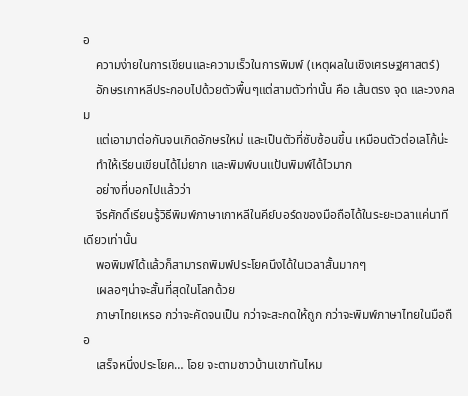อ
    ความง่ายในการเขียนและความเร็วในการพิมพ์ (เหตุผลในเชิงเศรษฐศาสตร์)
    อักษรเกาหลีประกอบไปด้วยตัวพื้นๆแต่สามตัวท่านั้น คือ เส้นตรง จุด และวงกลม
    แต่เอามาต่อกันจนเกิดอักษรใหม่ และเป็นตัวที่ซับซ้อนขึ้น เหมือนตัวต่อเลโก้น่ะ
    ทำให้เรียนเขียนได้ไม่ยาก และพิมพ์บนแป้นพิมพ์ได้ไวมาก
    อย่างที่บอกไปแล้วว่า
    จีรศักดิ์เรียนรู้วิธีพิมพ์ภาษาเกาหลีในคีย์บอร์ดของมือถือได้ในระยะเวลาแค่นาทีเดียวเท่านั้น
    พอพิมพ์ได้แล้วก็สามารถพิมพ์ประโยคนึงได้ในเวลาสั้นมากๆ
    เผลอๆน่าจะสั้นที่สุดในโลกด้วย
    ภาษาไทยเหรอ กว่าจะคัดจนเป็น กว่าจะสะกดให้ถูก กว่าจะพิมพ์ภาษาไทยในมือถือ
    เสร็จหนึ่งประโยค… โอย จะตามชาวบ้านเขาทันไหม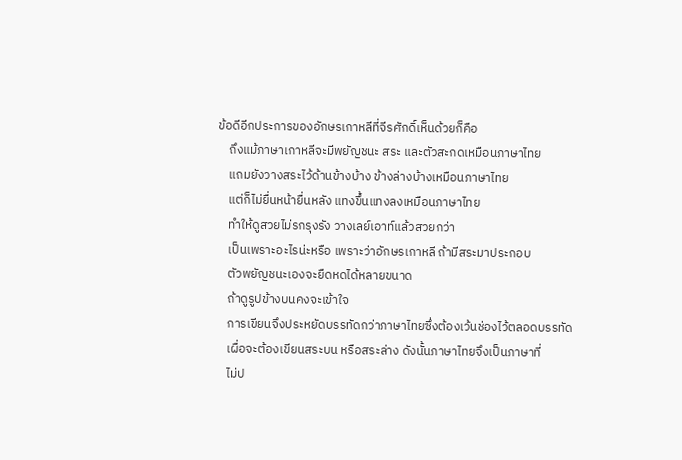ข้อดีอีกประการของอักษรเกาหลีที่จีรศักดิ์เห็นด้วยก็คือ
    ถึงแม้ภาษาเกาหลีจะมีพยัญชนะ สระ และตัวสะกดเหมือนภาษาไทย
    แถมยังวางสระไว้ด้านข้างบ้าง ข้างล่างบ้างเหมือนภาษาไทย
    แต่ก็ไม่ยื่นหน้ายื่นหลัง แทงขึ้นแทงลงเหมือนภาษาไทย
    ทำให้ดูสวยไม่รกรุงรัง วางเลย์เอาท์แล้วสวยกว่า
    เป็นเพราะอะไรน่ะหรือ เพราะว่าอักษรเกาหลี ถ้ามีสระมาประกอบ
    ตัวพยัญชนะเองจะยืดหดได้หลายขนาด
    ถ้าดูรูปข้างบนคงจะเข้าใจ
    การเขียนจึงประหยัดบรรทัดกว่าภาษาไทยซึ่งต้องเว้นช่องไว้ตลอดบรรทัด
    เผื่อจะต้องเขียนสระบน หรือสระล่าง ดังนั้นภาษาไทยจึงเป็นภาษาที่
    ไม่ป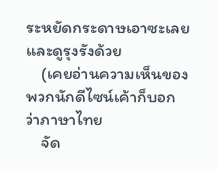ระหยัดกระดาษเอาซะเลย และดูรุงรังด้วย
    (เคยอ่านความเห็นของพวกนักดีไซน์เค้าก็บอกว่าภาษาไทย
    จัด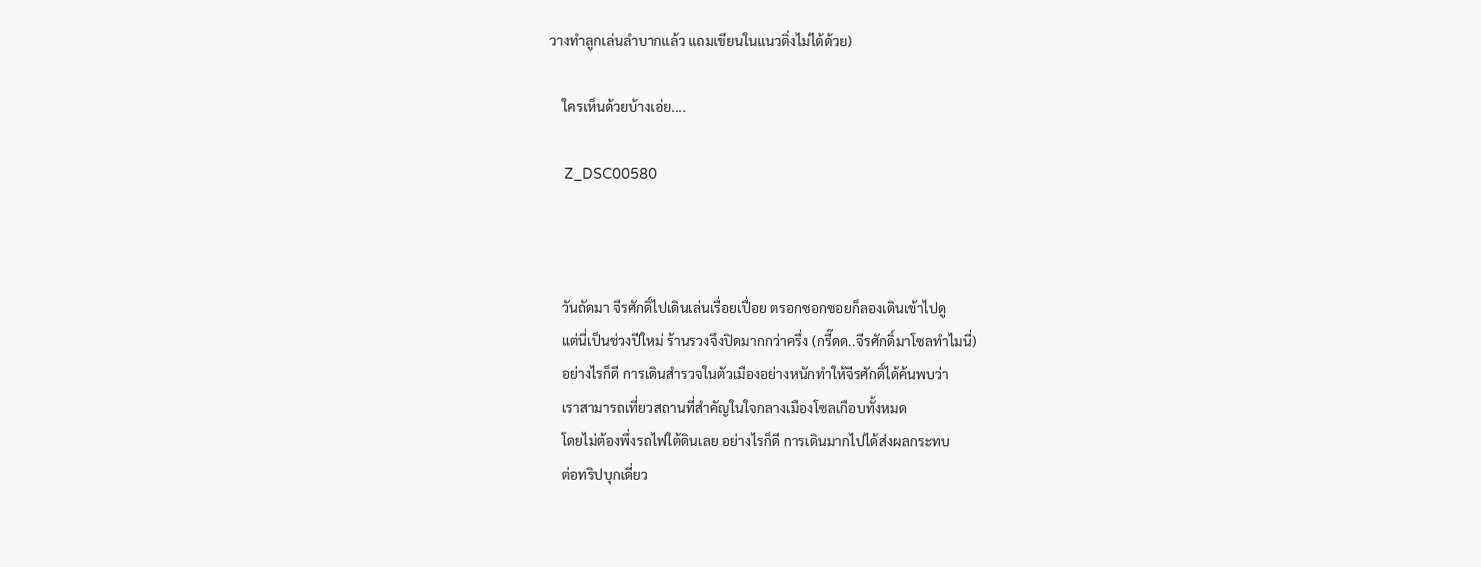วางทำลูกเล่นลำบากแล้ว แถมเขียนในแนวดิ่งไม่ได้ด้วย)

    ใครเห็นด้วยบ้างเอ่ย....

    Z_DSC00580



    วันถัดมา จีรศักดิ์ไปเดินเล่นเรื่อยเปื่อย ตรอกซอกซอยก็ลองเดินเข้าไปดู
    แต่นี่เป็นช่วงปีใหม่ ร้านรวงจึงปิดมากกว่าครึ่ง (กรี๊ดด..จีรศักดิ์มาโซลทำไมนี่)
    อย่างไรก็ดี การเดินสำรวจในตัวเมืองอย่างหนักทำให้จีรศักดิ์ได้ค้นพบว่า
    เราสามารถเที่ยวสถานที่สำคัญในใจกลางเมืองโซลเกือบทั้งหมด
    โดยไม่ต้องพึ่งรถไฟใต้ดินเลย อย่างไรก็ดี การเดินมากไปได้ส่งผลกระทบ
    ต่อทริปบุกเดี่ยว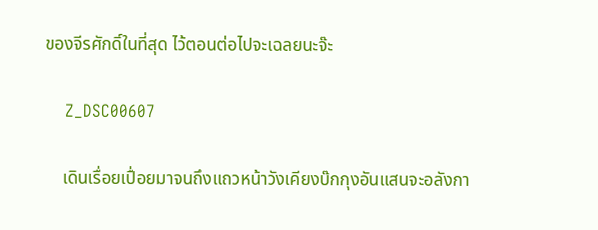ของจีรศักดิ์ในที่สุด ไว้ตอนต่อไปจะเฉลยนะจ๊ะ

    Z_DSC00607

    เดินเรื่อยเปื่อยมาจนถึงแถวหน้าวังเคียงบ๊กกุงอันแสนจะอลังกา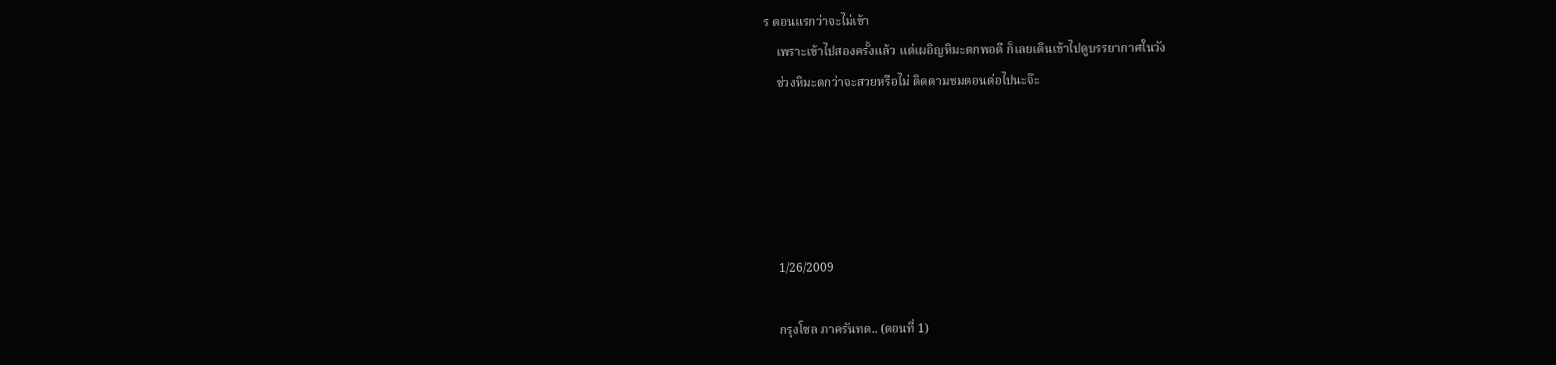ร ตอนแรกว่าจะไม่เข้า
    เพราะเข้าไปสองครั้งแล้ว แต่เผอิญหิมะตกพอดี ก็เลยเดินเข้าไปดูบรรยากาศในวัง
    ช่วงหิมะตกว่าจะสวยหรือไม่ ติดตามชมตอนต่อไปนะจ๊ะ





    1/26/2009

    กรุงโซล ภาครันทด.. (ตอนที่ 1)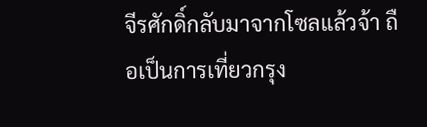จีรศักดิ์กลับมาจากโซลแล้วจ้า ถือเป็นการเที่ยวกรุง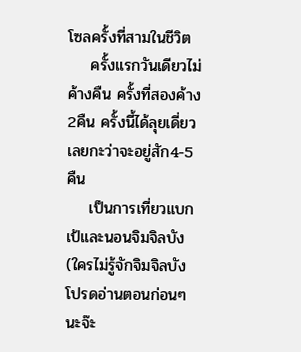โซลครั้งที่สามในชีวิต
    ครั้งแรกวันเดียวไม่ค้างคืน ครั้งที่สองค้าง2คืน ครั้งนี้ได้ลุยเดี่ยวเลยกะว่าจะอยู่สัก4-5คืน
    เป็นการเที่ยวแบกเป้และนอนจิมจิลบัง (ใครไม่รู้จักจิมจิลบัง โปรดอ่านตอนก่อนๆนะจ๊ะ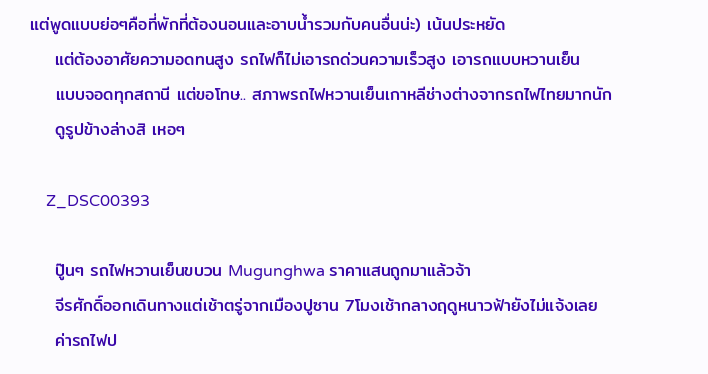แต่พูดแบบย่อๆคือที่พักที่ต้องนอนและอาบน้ำรวมกับคนอื่นน่ะ) เน้นประหยัด
    แต่ต้องอาศัยความอดทนสูง รถไฟก็ไม่เอารถด่วนความเร็วสูง เอารถแบบหวานเย็น
    แบบจอดทุกสถานี แต่ขอโทษ.. สภาพรถไฟหวานเย็นเกาหลีช่างต่างจากรถไฟไทยมากนัก
    ดูรูปข้างล่างสิ เหอๆ

    Z_DSC00393

    ปู๊นๆ รถไฟหวานเย็นขบวน Mugunghwa ราคาแสนถูกมาแล้วจ้า
    จีรศักดิ์ออกเดินทางแต่เช้าตรู่จากเมืองปูซาน 7โมงเช้ากลางฤดูหนาวฟ้ายังไม่แจ้งเลย
    ค่ารถไฟป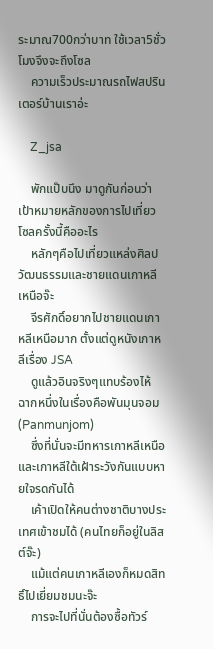ระมาณ700กว่าบาท ใช้เวลา5ชั่วโมงจึงจะถึงโซล
    ความเร็วประมาณรถไฟสปรินเตอร์บ้านเราอ่ะ

    Z_jsa

    พักแป๊บนึง มาดูกันก่อนว่าเป้าหมายหลักของการไปเที่ยวโซลครั้งนี้คืออะไร
    หลักๆคือไปเที่ยวแหล่งศิลปวัฒนธรรมและชายแดนเกาหลีเหนือจ๊ะ
    จีรศักดิ์อยากไปชายแดนเกาหลีเหนือมาก ตั้งแต่ดูหนังเกาหลีเรื่อง JSA
    ดูแล้วอินจริงๆแทบร้องไห้ ฉากหนึ่งในเรื่องคือพันมุนจอม (Panmunjom)
    ซึ่งที่นั่นจะมีทหารเกาหลีเหนือและเกาหลีใต้เฝ้าระวังกันแบบหายใจรดกันได้
    เค้าเปิดให้คนต่างชาติบางประเทศเข้าชมได้ (คนไทยก็อยู่ในลิสต์จ๊ะ)
    แม้แต่คนเกาหลีเองก็หมดสิทธิ์ไปเยี่ยมชมนะจ๊ะ
    การจะไปที่นั่นต้องซื้อทัวร์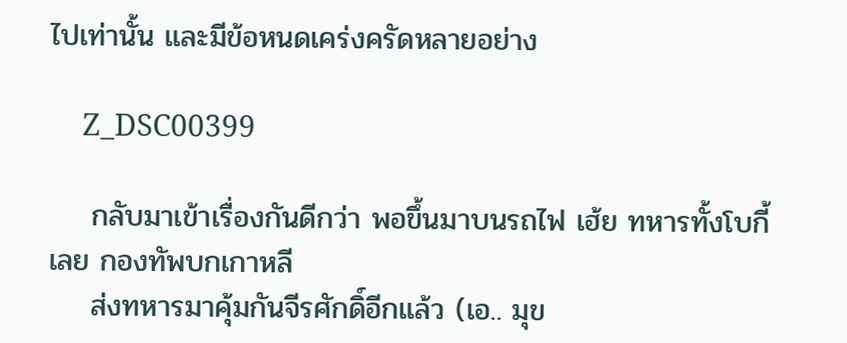ไปเท่านั้น และมีข้อหนดเคร่งครัดหลายอย่าง

    Z_DSC00399

    กลับมาเข้าเรื่องกันดีกว่า พอขึ้นมาบนรถไฟ เฮ้ย ทหารทั้งโบกี้เลย กองทัพบกเกาหลี
    ส่งทหารมาคุ้มกันจีรศักดิ์อีกแล้ว (เอ.. มุข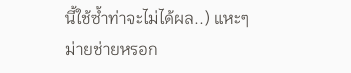นี้ใช้ซ้ำท่าจะไม่ได้ผล..) แหะๆ ม่ายช่ายหรอก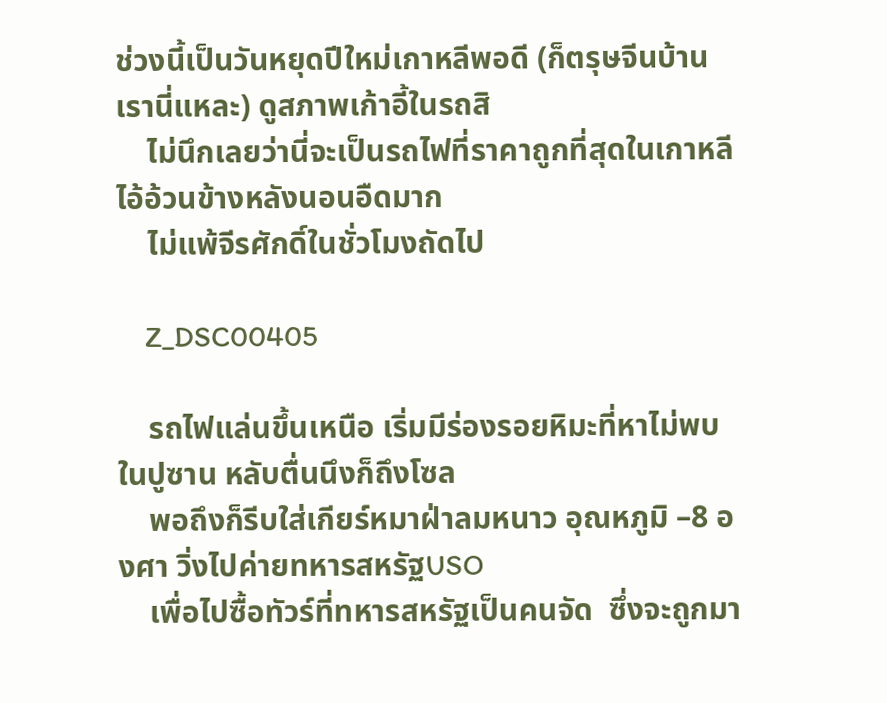ช่วงนี้เป็นวันหยุดปีใหม่เกาหลีพอดี (ก็ตรุษจีนบ้านเรานี่แหละ) ดูสภาพเก้าอี้ในรถสิ
    ไม่นึกเลยว่านี่จะเป็นรถไฟที่ราคาถูกที่สุดในเกาหลี ไอ้อ้วนข้างหลังนอนอืดมาก
    ไม่แพ้จีรศักดิ์ในชั่วโมงถัดไป

    Z_DSC00405

    รถไฟแล่นขึ้นเหนือ เริ่มมีร่องรอยหิมะที่หาไม่พบในปูซาน หลับตื่นนึงก็ถึงโซล
    พอถึงก็รีบใส่เกียร์หมาฝ่าลมหนาว อุณหภูมิ –8 องศา วิ่งไปค่ายทหารสหรัฐUSO
    เพื่อไปซื้อทัวร์ที่ทหารสหรัฐเป็นคนจัด  ซึ่งจะถูกมา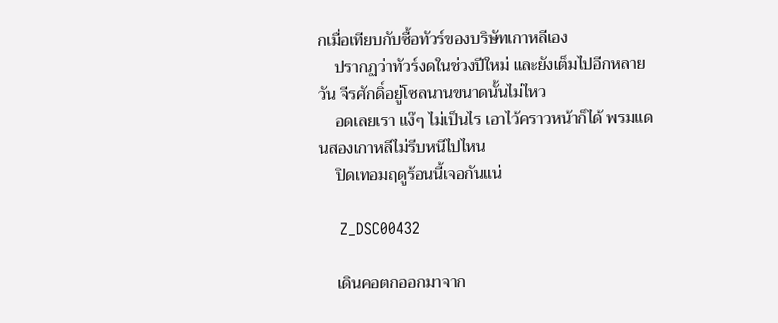กเมื่อเทียบกับซื้อทัวร์ของบริษัทเกาหลีเอง
    ปรากฏว่าทัวร์งดในช่วงปีใหม่ และยังเต็มไปอีกหลายวัน จีรศักดิ์อยู่โซลนานขนาดนั้นไม่ไหว
    อดเลยเรา แง๊ๆ ไม่เป็นไร เอาไว้คราวหน้าก็ได้ พรมแดนสองเกาหลีไม่รีบหนีไปไหน
    ปิดเทอมฤดูร้อนนี้เจอกันแน่

    Z_DSC00432

    เดินคอตกออกมาจาก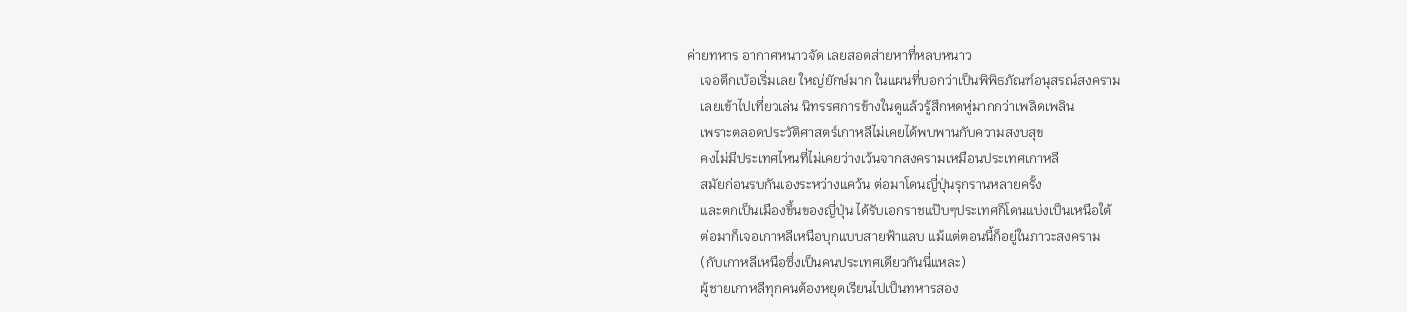ค่ายทหาร อากาศหนาวจัด เลยสอดส่ายหาที่หลบหนาว
    เจอตึกเบ้อเริ่มเลย ใหญ่ยักษ์มาก ในแผนที่บอกว่าเป็นพิพิธภัณฑ์อนุสรณ์สงคราม
    เลยเข้าไปเที่ยวเล่น นิทรรศการข้างในดูแล้วรู้สึกหดหู่มากกว่าเพลิดเพลิน
    เพราะตลอดประวัติศาสตร์เกาหลีไม่เคยได้พบพานกับความสงบสุข
    คงไม่มีประเทศไหนที่ไม่เคยว่างเว้นจากสงครามเหมือนประเทศเกาหลี
    สมัยก่อนรบกันเองระหว่างแคว้น ต่อมาโดนญี่ปุ่นรุกรานหลายครั้ง
    และตกเป็นเมืองขึ้นของญี่ปุ่น ได้รับเอกราชแป๊บๆประเทศก็โดนแบ่งเป็นเหนือใต้
    ต่อมาก็เจอเกาหลีเหนือบุกแบบสายฟ้าแลบ แม้แต่ตอนนี้ก็อยู่ในภาวะสงคราม
    (กับเกาหลีเหนือซึ่งเป็นคนประเทศเดียวกันนี่แหละ)
    ผู้ชายเกาหลีทุกคนต้องหยุดเรียนไปเป็นทหารสอง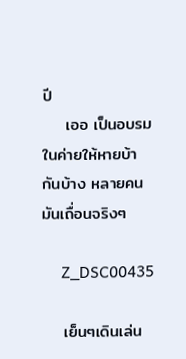ปี
    เออ เป็นอบรมในค่ายให้หายบ้ากันบ้าง หลายคนมันเถื่อนจริงๆ

     Z_DSC00435

    เย็นๆเดินเล่น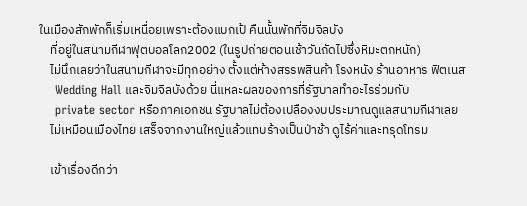ในเมืองสักพักก็เริ่มเหนื่อยเพราะต้องแบกเป้ คืนนั้นพักที่จิมจิลบัง
    ที่อยู่ในสนามกีฬาฟุตบอลโลก2002 (ในรูปถ่ายตอนเช้าวันถัดไปซึ่งหิมะตกหนัก)
    ไม่นึกเลยว่าในสนามกีฬาจะมีทุกอย่าง ตั้งแต่ห้างสรรพสินค้า โรงหนัง ร้านอาหาร ฟิตเนส
    Wedding Hall และจิมจิลบังด้วย นี่แหละผลของการที่รัฐบาลทำอะไรร่วมกับ
    private sector หรือภาคเอกชน รัฐบาลไม่ต้องเปลืองงบประมาณดูแลสนามกีฬาเลย
    ไม่เหมือนเมืองไทย เสร็จจากงานใหญ่แล้วแทบร้างเป็นป่าช้า ดูไร้ค่าและทรุดโทรม

    เข้าเรื่องดีกว่า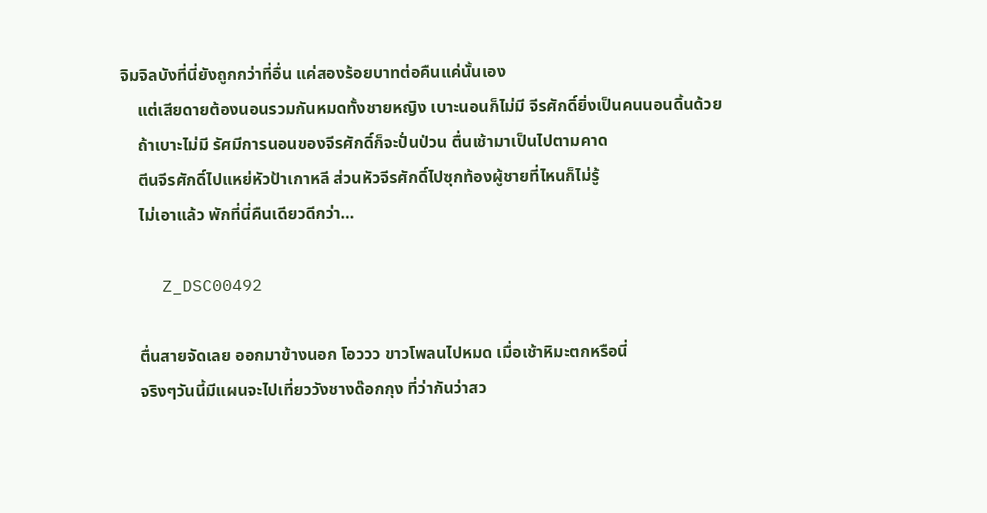จิมจิลบังที่นี่ยังถูกกว่าที่อื่น แค่สองร้อยบาทต่อคืนแค่นั้นเอง
    แต่เสียดายต้องนอนรวมกันหมดทั้งชายหญิง เบาะนอนก็ไม่มี จีรศักดิ์ยิ่งเป็นคนนอนดิ้นด้วย
    ถ้าเบาะไม่มี รัศมีการนอนของจีรศักดิ์ก็จะปั่นป่วน ตื่นเช้ามาเป็นไปตามคาด
    ตีนจีรศักดิ์ไปแหย่หัวป้าเกาหลี ส่วนหัวจีรศักดิ์ไปซุกท้องผู้ชายที่ไหนก็ไม่รู้
    ไม่เอาแล้ว พักที่นี่คืนเดียวดีกว่า…

    Z_DSC00492

    ตื่นสายจัดเลย ออกมาข้างนอก โอววว ขาวโพลนไปหมด เมื่อเช้าหิมะตกหรือนี่
    จริงๆวันนี้มีแผนจะไปเที่ยววังชางด๊อกกุง ที่ว่ากันว่าสว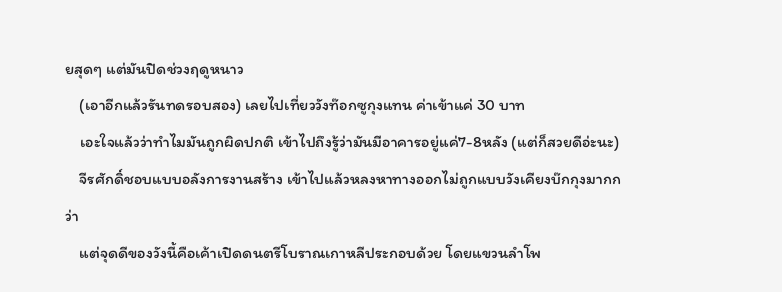ยสุดๆ แต่มันปิดช่วงฤดูหนาว
    (เอาอีกแล้วรันทดรอบสอง) เลยไปเที่ยววังท๊อกซูกุงแทน ค่าเข้าแค่ 30 บาท
    เอะใจแล้วว่าทำไมมันถูกผิดปกติ เข้าไปถึงรู้ว่ามันมีอาคารอยู่แค่7-8หลัง (แต่ก็สวยดีอ่ะนะ)
    จีรศักดิ์ชอบแบบอลังการงานสร้าง เข้าไปแล้วหลงหาทางออกไม่ถูกแบบวังเคียงบ๊กกุงมากกว่า
    แต่จุดดีของวังนี้คือเค้าเปิดดนตรีโบราณเกาหลีประกอบด้วย โดยแขวนลำโพ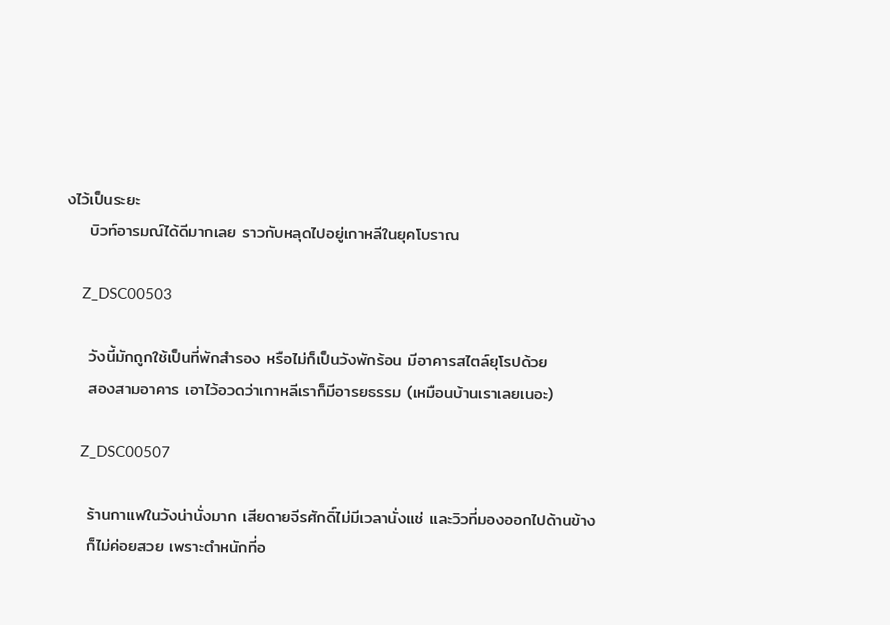งไว้เป็นระยะ
    บิวท์อารมณ์ได้ดีมากเลย ราวกับหลุดไปอยู่เกาหลีในยุคโบราณ

    Z_DSC00503

    วังนี้มักถูกใช้เป็นที่พักสำรอง หรือไม่ก็เป็นวังพักร้อน มีอาคารสไตล์ยุโรปด้วย
    สองสามอาคาร เอาไว้อวดว่าเกาหลีเราก็มีอารยธรรม (เหมือนบ้านเราเลยเนอะ)

    Z_DSC00507

    ร้านกาแฟในวังน่านั่งมาก เสียดายจีรศักดิ์ไม่มีเวลานั่งแช่ และวิวที่มองออกไปด้านข้าง
    ก็ไม่ค่อยสวย เพราะตำหนักที่อ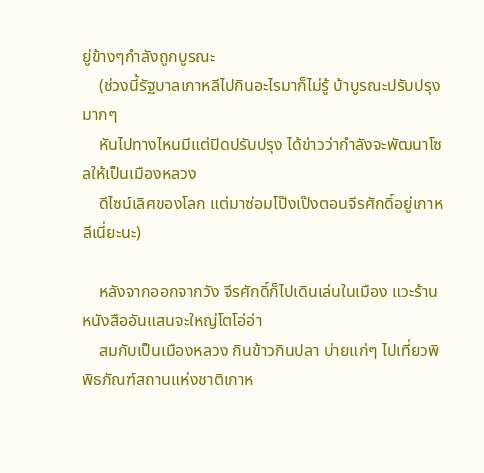ยู่ข้างๆกำลังถูกบูรณะ
    (ช่วงนี้รัฐบาลเกาหลีไปกินอะไรมาก็ไม่รู้ บ้าบูรณะปรับปรุงมากๆ
    หันไปทางไหนมีแต่ปิดปรับปรุง ได้ข่าวว่ากำลังจะพัฒนาโซลให้เป็นเมืองหลวง
    ดีไซน์เลิศของโลก แต่มาซ่อมโป๊งเป๊งตอนจีรศักดิ์อยู่เกาหลีเนี่ยะนะ)

    หลังจากออกจากวัง จีรศักดิ์ก็ไปเดินเล่นในเมือง แวะร้านหนังสืออันแสนจะใหญ่โตโอ่อ่า
    สมกับเป็นเมืองหลวง กินข้าวกินปลา บ่ายแก่ๆ ไปเที่ยวพิพิธภัณฑ์สถานแห่งชาติเกาห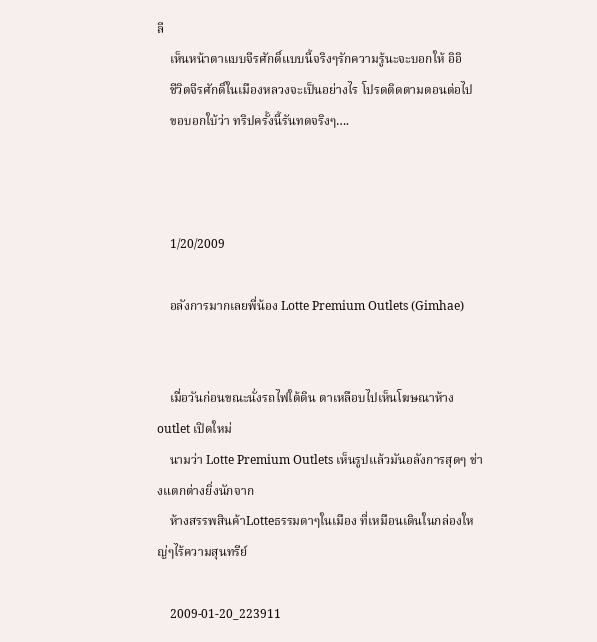ลี
    เห็นหน้าตาแบบจีรศักดิ์แบบนี้จริงๆรักความรู้นะจะบอกให้ อิอิ
    ชีวิตจีรศักดิ์ในเมืองหลวงจะเป็นอย่างไร โปรดติดตามตอนต่อไป
    ขอบอกใบ้ว่า ทริปครั้งนี้รันทดจริงๆ….



    1/20/2009

    อลังการมากเลยพี่น้อง Lotte Premium Outlets (Gimhae)


    เมื่อวันก่อนขณะนั่งรถไฟใต้ดิน ตาเหลือบไปเห็นโฆษณาห้าง outlet เปิดใหม่
    นามว่า Lotte Premium Outlets เห็นรูปแล้วมันอลังการสุดๆ ช่างแตกต่างยิ่งนักจาก
    ห้างสรรพสินค้าLotteธรรมดาๆในเมือง ที่เหมือนเดินในกล่องใหญ่ๆไร้ความสุนทรีย์

    2009-01-20_223911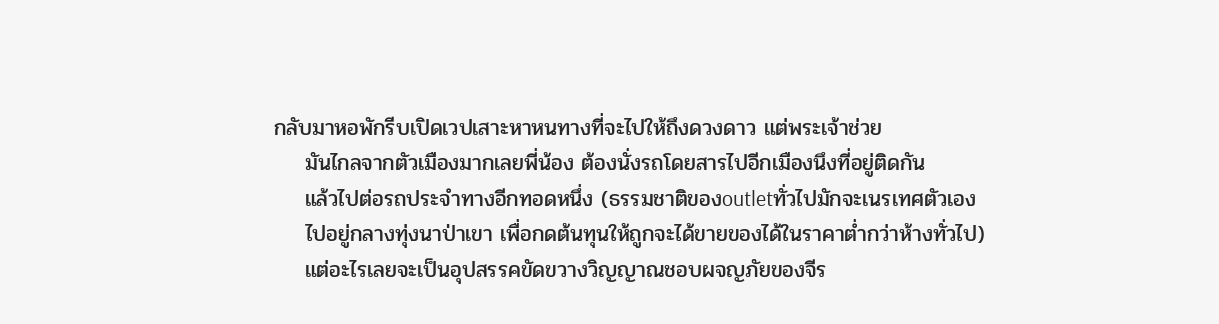กลับมาหอพักรีบเปิดเวปเสาะหาหนทางที่จะไปให้ถึงดวงดาว แต่พระเจ้าช่วย
    มันไกลจากตัวเมืองมากเลยพี่น้อง ต้องนั่งรถโดยสารไปอีกเมืองนึงที่อยู่ติดกัน
    แล้วไปต่อรถประจำทางอีกทอดหนึ่ง (ธรรมชาติของoutletทั่วไปมักจะเนรเทศตัวเอง
    ไปอยู่กลางทุ่งนาป่าเขา เพื่อกดต้นทุนให้ถูกจะได้ขายของได้ในราคาต่ำกว่าห้างทั่วไป)
    แต่อะไรเลยจะเป็นอุปสรรคขัดขวางวิญญาณชอบผจญภัยของจีร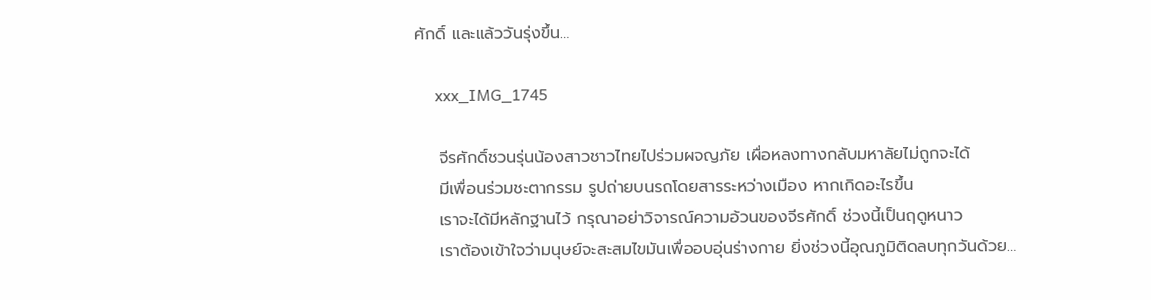ศักดิ์ และแล้ววันรุ่งขึ้น…

     xxx_IMG_1745

    จีรศักดิ์ชวนรุ่นน้องสาวชาวไทยไปร่วมผจญภัย เผื่อหลงทางกลับมหาลัยไม่ถูกจะได้
    มีเพื่อนร่วมชะตากรรม รูปถ่ายบนรถโดยสารระหว่างเมือง หากเกิดอะไรขึ้น
    เราจะได้มีหลักฐานไว้ กรุณาอย่าวิจารณ์ความอ้วนของจีรศักดิ์ ช่วงนี้เป็นฤดูหนาว
    เราต้องเข้าใจว่ามนุษย์จะสะสมไขมันเพื่ออบอุ่นร่างกาย ยิ่งช่วงนี้อุณภูมิติดลบทุกวันด้วย…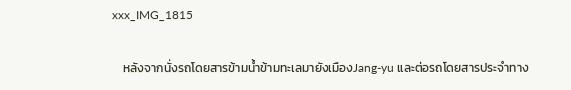xxx_IMG_1815

    หลังจากนั่งรถโดยสารข้ามน้ำข้ามทะเลมายังเมืองJang-yu และต่อรถโดยสารประจำทาง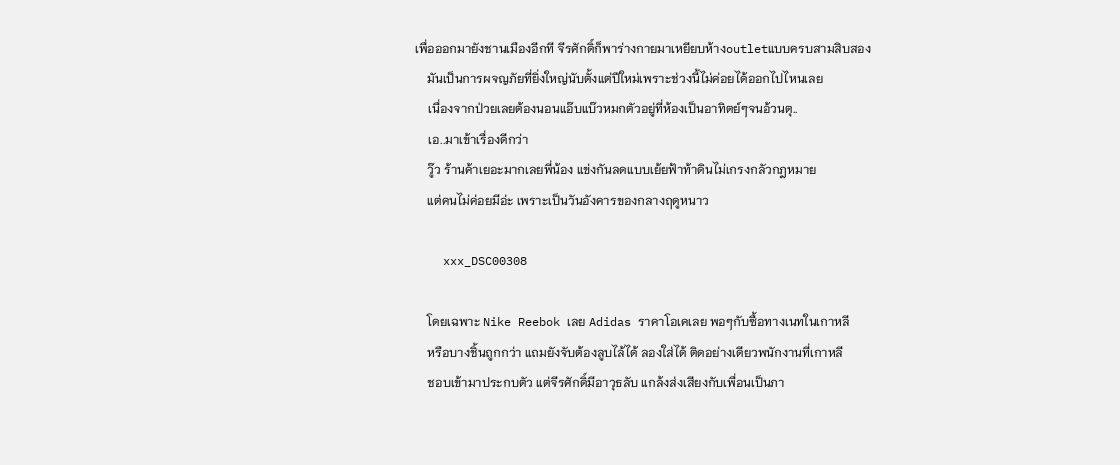เพื่อออกมายังชานเมืองอีกที จีรศักดิ์ก็พาร่างกายมาเหยียบห้างoutletแบบครบสามสิบสอง
    มันเป็นการผจญภัยที่ยิ่งใหญ่นับตั้งแต่ปีใหม่เพราะช่วงนี้ไม่ค่อยได้ออกไปไหนเลย
    เนื่องจากป่วยเลยต้องนอนแอ๊บแบ๊วหมกตัวอยู่ที่ห้องเป็นอาทิตย์ๆจนอ้วนตุ..
    เอ..มาเข้าเรื่องดีกว่า
    วู๊ว ร้านค้าเยอะมากเลยพี่น้อง แข่งกันลดแบบเย้ยฟ้าท้าดินไม่เกรงกลัวกฎหมาย
    แต่คนไม่ค่อยมีอ่ะ เพราะเป็นวันอังคารของกลางฤดูหนาว

    xxx_DSC00308

    โดยเฉพาะ Nike Reebok เลย Adidas ราคาโอเคเลย พอๆกับซื้อทางเนทในเกาหลี
    หรือบางชิ้นถูกกว่า แถมยังจับต้องลูบไล้ได้ ลองใส่ได้ ติดอย่างเดียวพนักงานที่เกาหลี
    ชอบเข้ามาประกบตัว แต่จีรศักดิ์มีอาวุธลับ แกล้งส่งเสียงกับเพื่อนเป็นภา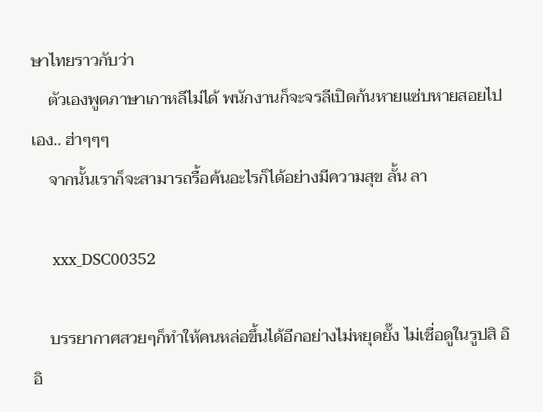ษาไทยราวกับว่า
    ตัวเองพูดภาษาเกาหลีไม่ได้ พนักงานก็จะจรลีเปิดก้นหายแซ่บหายสอยไปเอง.. ฮ่าๆๆๆ
    จากนั้นเราก็จะสามารถรื้อค้นอะไรก็ได้อย่างมีความสุข ลั้น ลา

    xxx_DSC00352

    บรรยากาศสวยๆก็ทำให้คนหล่อขึ้นได้อีกอย่างไม่หยุดยั๊ง ไม่เชื่อดูในรูปสิ อิอิ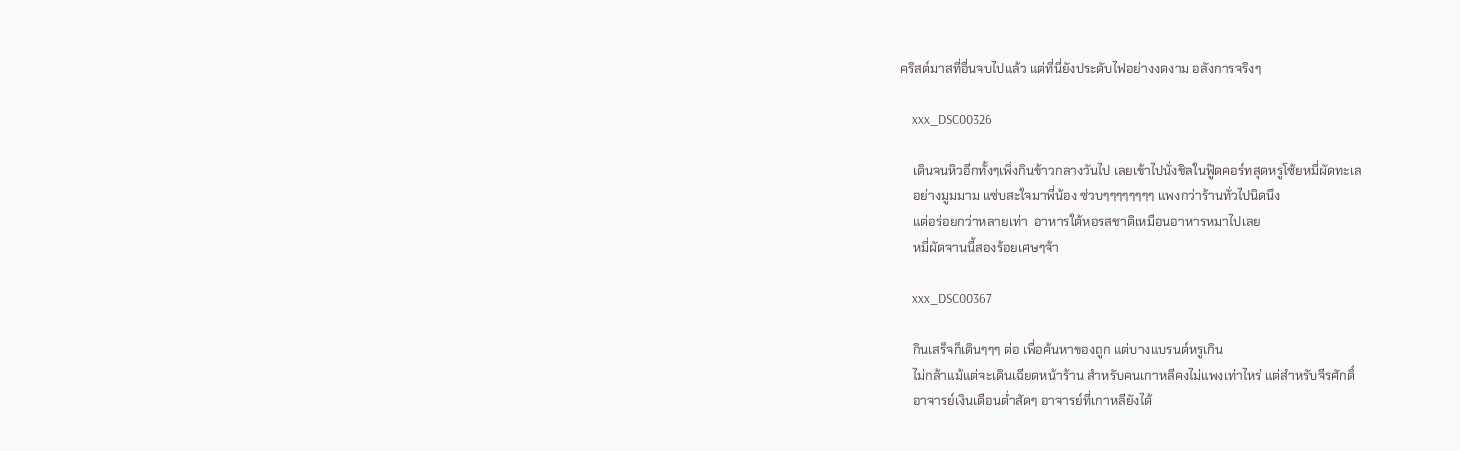คริสต์มาสที่อื่นจบไปแล้ว แต่ที่นี่ยังประดับไฟอย่างงดงาม อลังการจริงๆ

    xxx_DSC00326

    เดินจนหิวอีกทั้งๆเพิ่งกินข้าวกลางวันไป เลยเข้าไปนั่งชิลในฟู๊ดคอร์ทสุดหรูโซ้ยหมี่ผัดทะเล
    อย่างมูมมาม แซ่บสะใจมาพี่น้อง ซ่วบๆๆๆๆๆๆๆๆ แพงกว่าร้านทั่วไปนิดนึง
    แต่อร่อยกว่าหลายเท่า  อาหารใต้หอรสชาติเหมือนอาหารหมาไปเลย
    หมี่ผัดจานนี้สองร้อยเศษๆจ้า

    xxx_DSC00367

    กินเสร็จก็เดินๆๆๆ ต่อ เพื่อค้นหาของถูก แต่บางแบรนด์หรูเกิน
    ไม่กล้าแม้แต่จะเดินเฉียดหน้าร้าน สำหรับคนเกาหลีคงไม่แพงเท่าไหร่ แต่สำหรับจีรศักดิ์
    อาจารย์เงินเดือนต่ำสัดๆ อาจารย์ที่เกาหลียังได้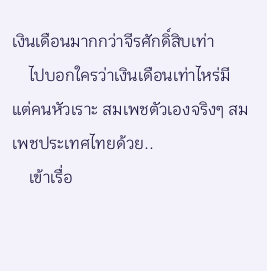เงินเดือนมากกว่าจีรศักดิ์สิบเท่า
    ไปบอกใครว่าเงินเดือนเท่าไหร่มีแต่คนหัวเราะ สมเพชตัวเองจริงๆ สมเพชประเทศไทยด้วย..
    เข้าเรื่อ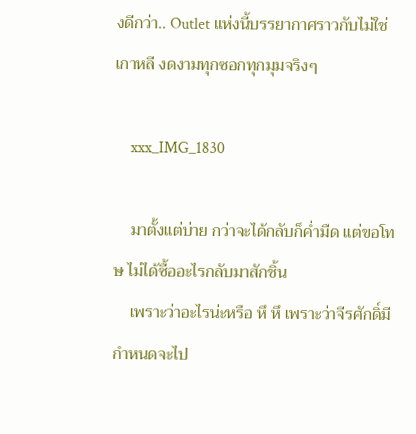งดีกว่า.. Outlet แห่งนี้บรรยากาศราวกับไม่ใช่เกาหลี งดงามทุกซอกทุกมุมจริงๆ

    xxx_IMG_1830

    มาตั้งแต่บ่าย กว่าจะได้กลับก็ค่ำมืด แต่ขอโทษ ไม่ได้ซื้ออะไรกลับมาสักชิ้น
    เพราะว่าอะไรน่ะหรือ หึ หึ เพราะว่าจีรศักดิ์มีกำหนดจะไป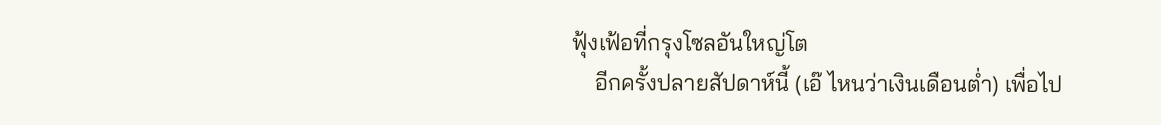ฟุ้งเฟ้อที่กรุงโซลอันใหญ่โต
    อีกครั้งปลายสัปดาห์นี้ (เอ๊ ไหนว่าเงินเดือนต่ำ) เพื่อไป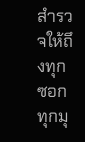สำรวจให้ถึงทุกซอกทุกมุ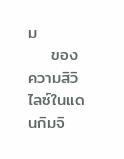ม
    ของความสิวิไลซ์ในแดนกิมจิ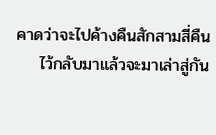คาดว่าจะไปค้างคืนสักสามสี่คืน
    ไว้กลับมาแล้วจะมาเล่าสู่กัน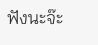ฟังนะจ๊ะ